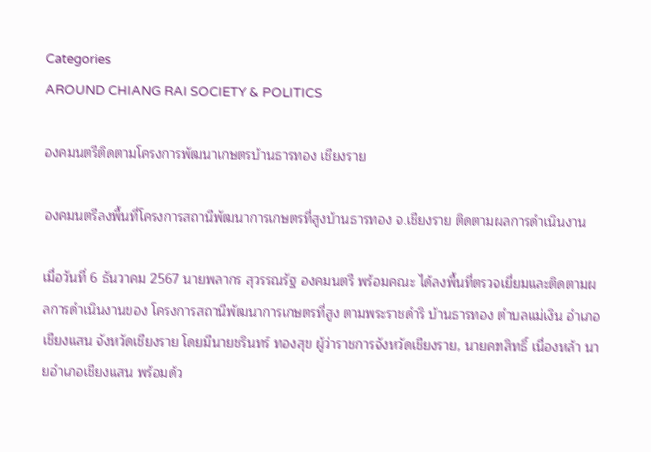Categories
AROUND CHIANG RAI SOCIETY & POLITICS

องคมนตรีติดตามโครงการพัฒนาเกษตรบ้านธารทอง เชียงราย

องคมนตรีลงพื้นที่โครงการสถานีพัฒนาการเกษตรที่สูงบ้านธารทอง จ.เชียงราย ติดตามผลการดำเนินงาน

เมื่อวันที่ 6 ธันวาคม 2567 นายพลากร สุวรรณรัฐ องคมนตรี พร้อมคณะ ได้ลงพื้นที่ตรวจเยี่ยมและติดตามผลการดำเนินงานของ โครงการสถานีพัฒนาการเกษตรที่สูง ตามพระราชดำริ บ้านธารทอง ตำบลแม่เงิน อำเภอเชียงแสน จังหวัดเชียงราย โดยมีนายชรินทร์ ทองสุข ผู้ว่าราชการจังหวัดเชียงราย, นายคฑสิทธิ์ เนื่องหล้า นายอำเภอเชียงแสน พร้อมด้ว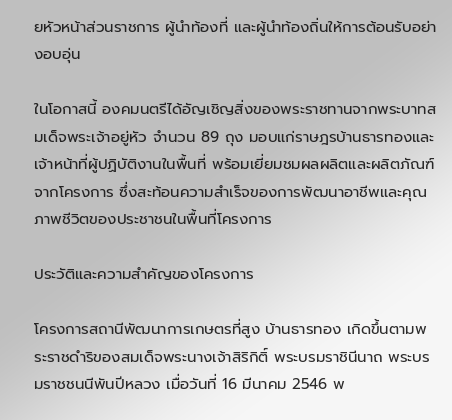ยหัวหน้าส่วนราชการ ผู้นำท้องที่ และผู้นำท้องถิ่นให้การต้อนรับอย่างอบอุ่น

ในโอกาสนี้ องคมนตรีได้อัญเชิญสิ่งของพระราชทานจากพระบาทสมเด็จพระเจ้าอยู่หัว จำนวน 89 ถุง มอบแก่ราษฎรบ้านธารทองและเจ้าหน้าที่ผู้ปฏิบัติงานในพื้นที่ พร้อมเยี่ยมชมผลผลิตและผลิตภัณฑ์จากโครงการ ซึ่งสะท้อนความสำเร็จของการพัฒนาอาชีพและคุณภาพชีวิตของประชาชนในพื้นที่โครงการ

ประวัติและความสำคัญของโครงการ

โครงการสถานีพัฒนาการเกษตรที่สูง บ้านธารทอง เกิดขึ้นตามพระราชดำริของสมเด็จพระนางเจ้าสิริกิติ์ พระบรมราชินีนาถ พระบรมราชชนนีพันปีหลวง เมื่อวันที่ 16 มีนาคม 2546 พ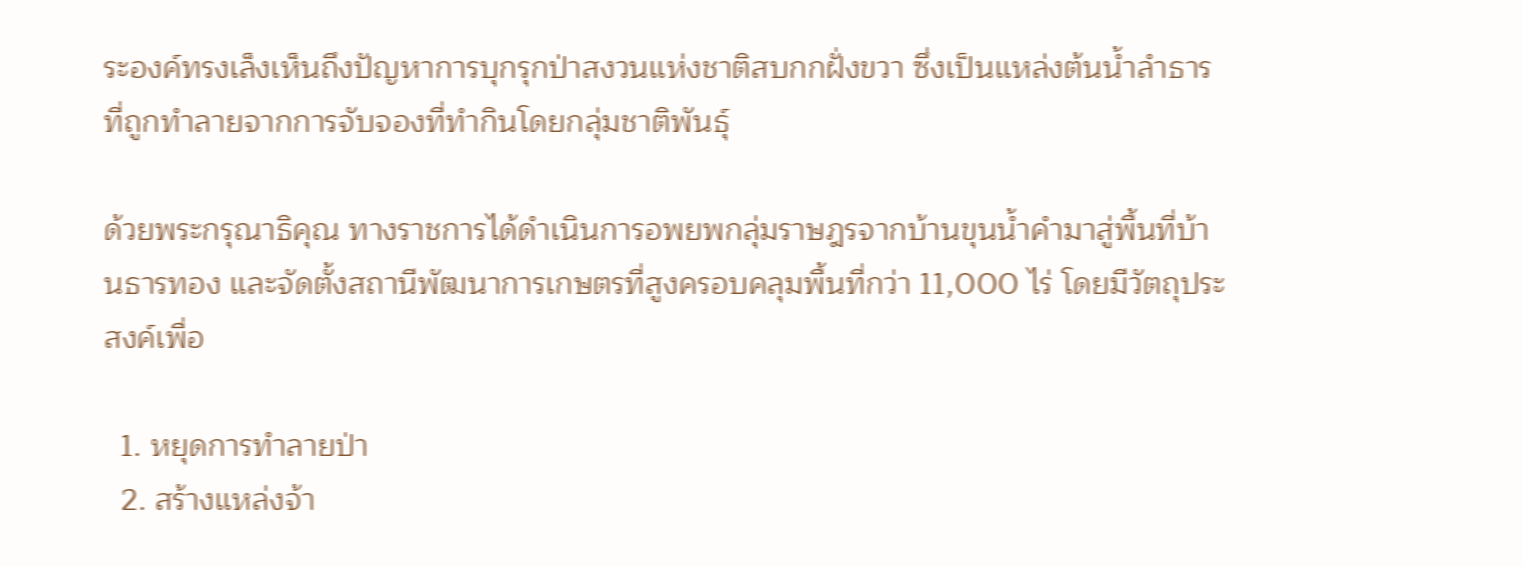ระองค์ทรงเล็งเห็นถึงปัญหาการบุกรุกป่าสงวนแห่งชาติสบกกฝั่งขวา ซึ่งเป็นแหล่งต้นน้ำลำธารที่ถูกทำลายจากการจับจองที่ทำกินโดยกลุ่มชาติพันธุ์

ด้วยพระกรุณาธิคุณ ทางราชการได้ดำเนินการอพยพกลุ่มราษฎรจากบ้านขุนน้ำคำมาสู่พื้นที่บ้านธารทอง และจัดตั้งสถานีพัฒนาการเกษตรที่สูงครอบคลุมพื้นที่กว่า 11,000 ไร่ โดยมีวัตถุประสงค์เพื่อ

  1. หยุดการทำลายป่า
  2. สร้างแหล่งจ้า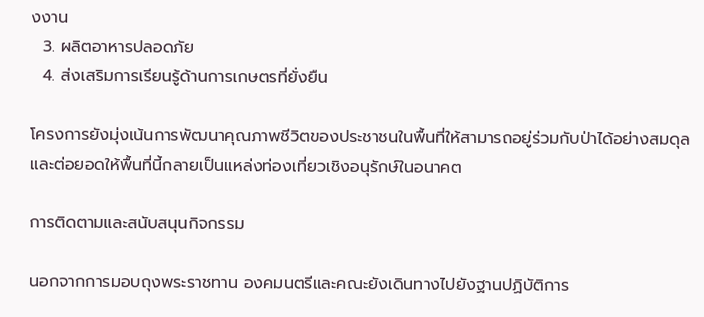งงาน
  3. ผลิตอาหารปลอดภัย
  4. ส่งเสริมการเรียนรู้ด้านการเกษตรที่ยั่งยืน

โครงการยังมุ่งเน้นการพัฒนาคุณภาพชีวิตของประชาชนในพื้นที่ให้สามารถอยู่ร่วมกับป่าได้อย่างสมดุล และต่อยอดให้พื้นที่นี้กลายเป็นแหล่งท่องเที่ยวเชิงอนุรักษ์ในอนาคต

การติดตามและสนับสนุนกิจกรรม

นอกจากการมอบถุงพระราชทาน องคมนตรีและคณะยังเดินทางไปยังฐานปฏิบัติการ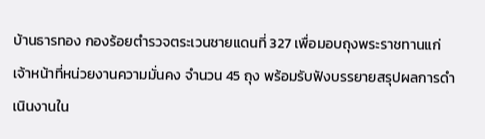บ้านธารทอง กองร้อยตำรวจตระเวนชายแดนที่ 327 เพื่อมอบถุงพระราชทานแก่เจ้าหน้าที่หน่วยงานความมั่นคง จำนวน 45 ถุง พร้อมรับฟังบรรยายสรุปผลการดำเนินงานใน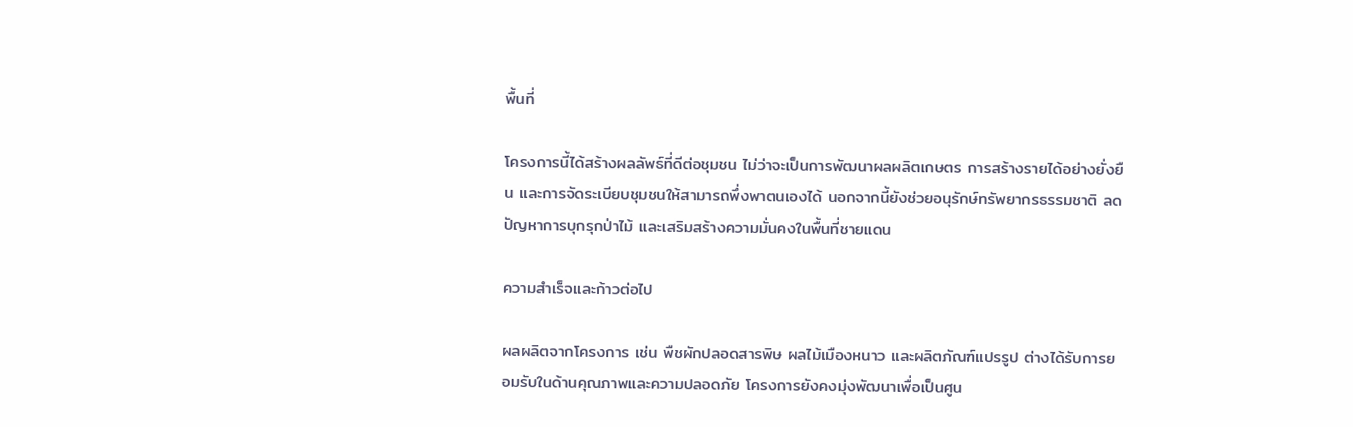พื้นที่

โครงการนี้ได้สร้างผลลัพธ์ที่ดีต่อชุมชน ไม่ว่าจะเป็นการพัฒนาผลผลิตเกษตร การสร้างรายได้อย่างยั่งยืน และการจัดระเบียบชุมชนให้สามารถพึ่งพาตนเองได้ นอกจากนี้ยังช่วยอนุรักษ์ทรัพยากรธรรมชาติ ลดปัญหาการบุกรุกป่าไม้ และเสริมสร้างความมั่นคงในพื้นที่ชายแดน

ความสำเร็จและก้าวต่อไป

ผลผลิตจากโครงการ เช่น พืชผักปลอดสารพิษ ผลไม้เมืองหนาว และผลิตภัณฑ์แปรรูป ต่างได้รับการยอมรับในด้านคุณภาพและความปลอดภัย โครงการยังคงมุ่งพัฒนาเพื่อเป็นศูน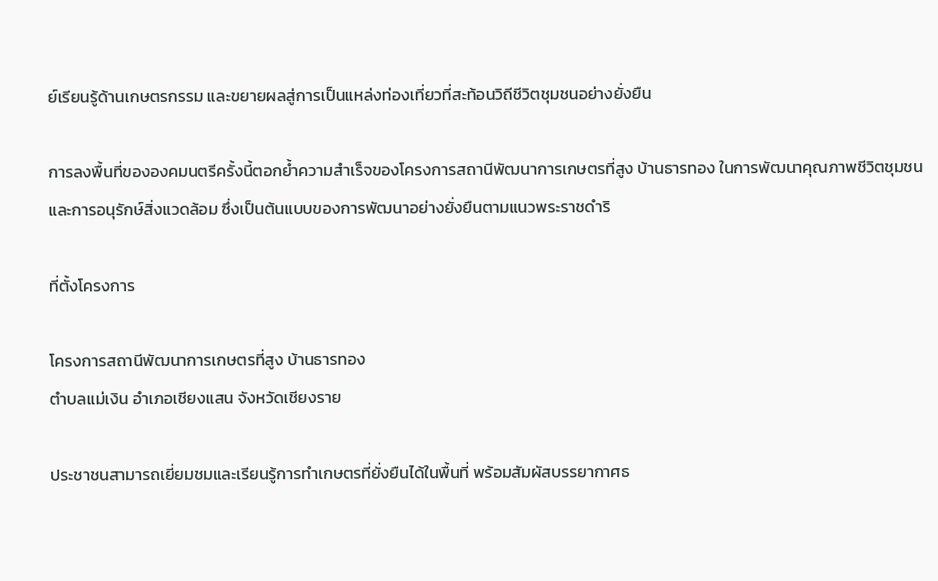ย์เรียนรู้ด้านเกษตรกรรม และขยายผลสู่การเป็นแหล่งท่องเที่ยวที่สะท้อนวิถีชีวิตชุมชนอย่างยั่งยืน

การลงพื้นที่ขององคมนตรีครั้งนี้ตอกย้ำความสำเร็จของโครงการสถานีพัฒนาการเกษตรที่สูง บ้านธารทอง ในการพัฒนาคุณภาพชีวิตชุมชนและการอนุรักษ์สิ่งแวดล้อม ซึ่งเป็นต้นแบบของการพัฒนาอย่างยั่งยืนตามแนวพระราชดำริ

ที่ตั้งโครงการ

โครงการสถานีพัฒนาการเกษตรที่สูง บ้านธารทอง
ตำบลแม่เงิน อำเภอเชียงแสน จังหวัดเชียงราย

ประชาชนสามารถเยี่ยมชมและเรียนรู้การทำเกษตรที่ยั่งยืนได้ในพื้นที่ พร้อมสัมผัสบรรยากาศธ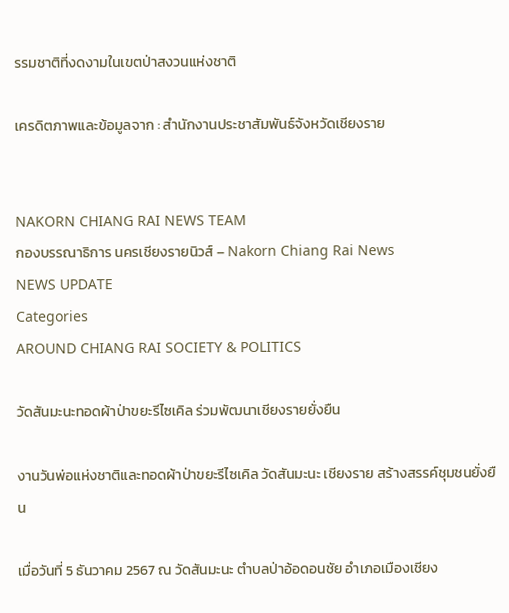รรมชาติที่งดงามในเขตป่าสงวนแห่งชาติ

เครดิตภาพและข้อมูลจาก : สำนักงานประชาสัมพันธ์จังหวัดเชียงราย


NAKORN CHIANG RAI NEWS TEAM
กองบรรณาธิการ นครเชียงรายนิวส์ – Nakorn Chiang Rai News
NEWS UPDATE
Categories
AROUND CHIANG RAI SOCIETY & POLITICS

วัดสันมะนะทอดผ้าป่าขยะรีไซเคิล ร่วมพัฒนาเชียงรายยั่งยืน

งานวันพ่อแห่งชาติและทอดผ้าป่าขยะรีไซเคิล วัดสันมะนะ เชียงราย สร้างสรรค์ชุมชนยั่งยืน

เมื่อวันที่ 5 ธันวาคม 2567 ณ วัดสันมะนะ ตำบลป่าอ้อดอนชัย อำเภอเมืองเชียง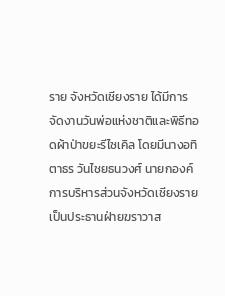ราย จังหวัดเชียงราย ได้มีการจัดงานวันพ่อแห่งชาติและพิธีทอดผ้าป่าขยะรีไซเคิล โดยมีนางอทิตาธร วันไชยธนวงศ์ นายกองค์การบริหารส่วนจังหวัดเชียงราย เป็นประธานฝ่ายฆราวาส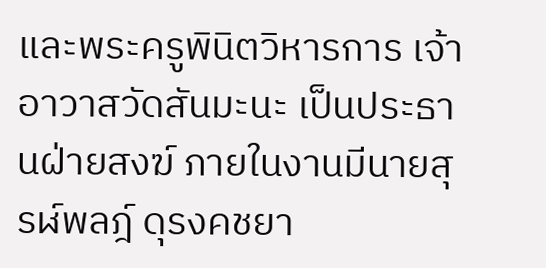และพระครูพินิตวิหารการ เจ้าอาวาสวัดสันมะนะ เป็นประธานฝ่ายสงฆ์ ภายในงานมีนายสุรฬ์พลฎ์ ดุรงคชยา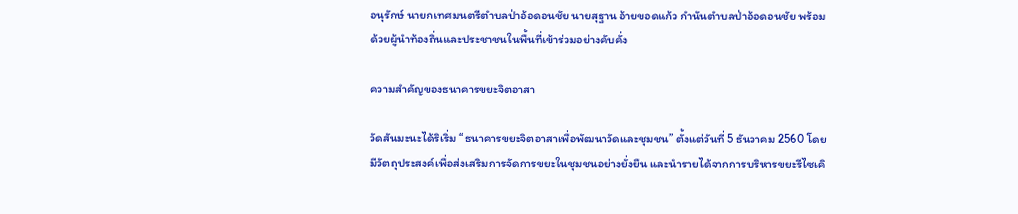อนุรักษ์ นายกเทศมนตรีตำบลป่าอ้อดอนชัย นายสุฐาน อ้ายขอดแก้ว กำนันตำบลป่าอ้อดอนชัย พร้อมด้วยผู้นำท้องถิ่นและประชาชนในพื้นที่เข้าร่วมอย่างคับคั่ง

ความสำคัญของธนาคารขยะจิตอาสา

วัดสันมะนะได้ริเริ่ม “ธนาคารขยะจิตอาสาเพื่อพัฒนาวัดและชุมชน” ตั้งแต่วันที่ 5 ธันวาคม 2560 โดยมีวัตถุประสงค์เพื่อส่งเสริมการจัดการขยะในชุมชนอย่างยั่งยืน และนำรายได้จากการบริหารขยะรีไซเคิ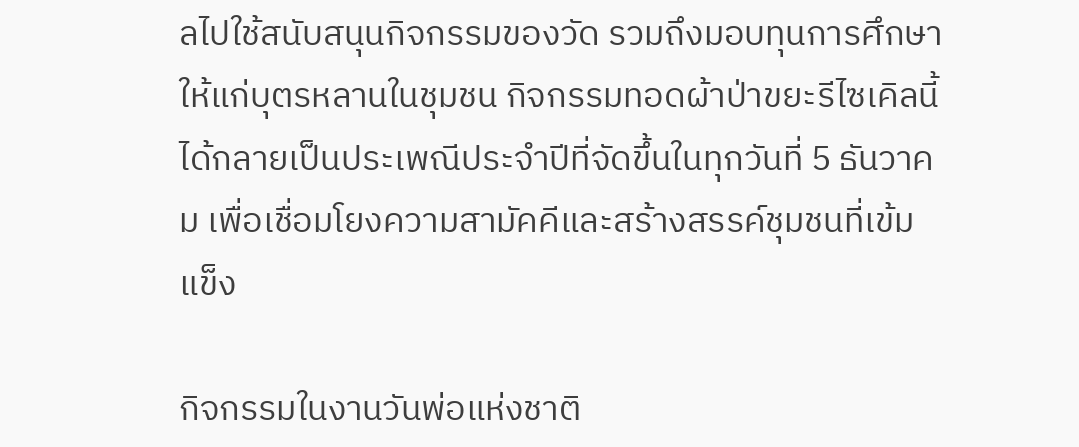ลไปใช้สนับสนุนกิจกรรมของวัด รวมถึงมอบทุนการศึกษาให้แก่บุตรหลานในชุมชน กิจกรรมทอดผ้าป่าขยะรีไซเคิลนี้ได้กลายเป็นประเพณีประจำปีที่จัดขึ้นในทุกวันที่ 5 ธันวาคม เพื่อเชื่อมโยงความสามัคคีและสร้างสรรค์ชุมชนที่เข้มแข็ง

กิจกรรมในงานวันพ่อแห่งชาติ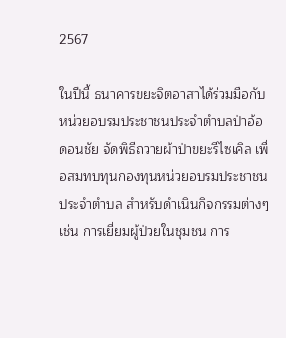2567

ในปีนี้ ธนาคารขยะจิตอาสาได้ร่วมมือกับหน่วยอบรมประชาชนประจำตำบลป่าอ้อดอนชัย จัดพิธีถวายผ้าป่าขยะรีไซเคิล เพื่อสมทบทุนกองทุนหน่วยอบรมประชาชนประจำตำบล สำหรับดำเนินกิจกรรมต่างๆ เช่น การเยี่ยมผู้ป่วยในชุมชน การ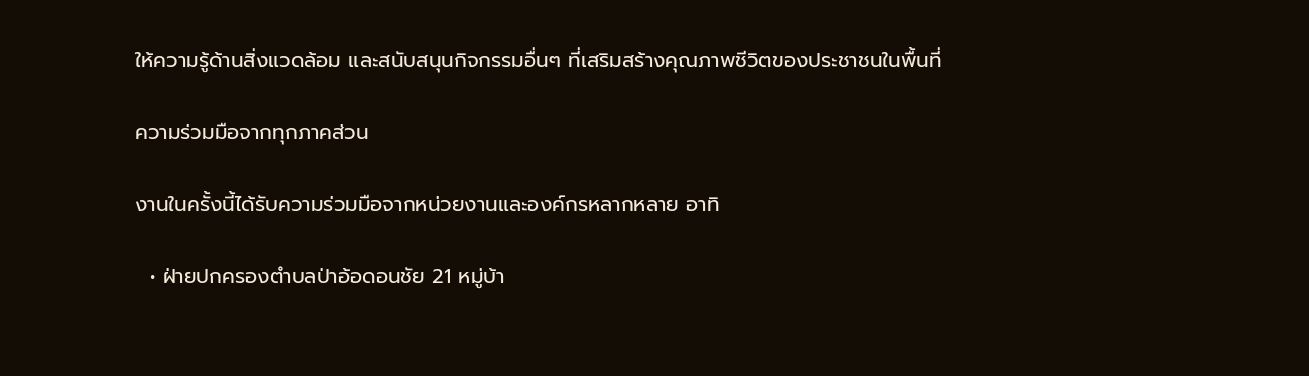ให้ความรู้ด้านสิ่งแวดล้อม และสนับสนุนกิจกรรมอื่นๆ ที่เสริมสร้างคุณภาพชีวิตของประชาชนในพื้นที่

ความร่วมมือจากทุกภาคส่วน

งานในครั้งนี้ได้รับความร่วมมือจากหน่วยงานและองค์กรหลากหลาย อาทิ

  • ฝ่ายปกครองตำบลป่าอ้อดอนชัย 21 หมู่บ้า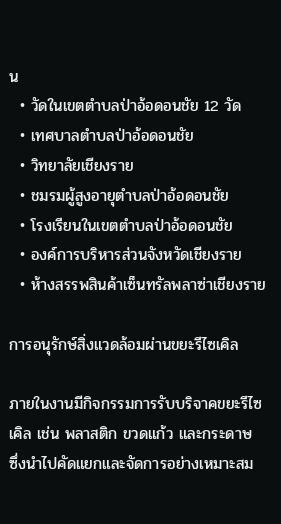น
  • วัดในเขตตำบลป่าอ้อดอนชัย 12 วัด
  • เทศบาลตำบลป่าอ้อดอนชัย
  • วิทยาลัยเชียงราย
  • ชมรมผู้สูงอายุตำบลป่าอ้อดอนชัย
  • โรงเรียนในเขตตำบลป่าอ้อดอนชัย
  • องค์การบริหารส่วนจังหวัดเชียงราย
  • ห้างสรรพสินค้าเซ็นทรัลพลาซ่าเชียงราย

การอนุรักษ์สิ่งแวดล้อมผ่านขยะรีไซเคิล

ภายในงานมีกิจกรรมการรับบริจาคขยะรีไซเคิล เช่น พลาสติก ขวดแก้ว และกระดาษ ซึ่งนำไปคัดแยกและจัดการอย่างเหมาะสม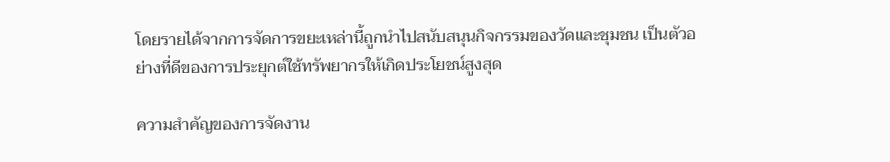โดยรายได้จากการจัดการขยะเหล่านี้ถูกนำไปสนับสนุนกิจกรรมของวัดและชุมชน เป็นตัวอย่างที่ดีของการประยุกต์ใช้ทรัพยากรให้เกิดประโยชน์สูงสุด

ความสำคัญของการจัดงาน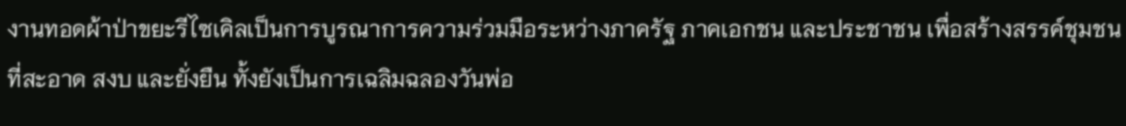งานทอดผ้าป่าขยะรีไซเคิลเป็นการบูรณาการความร่วมมือระหว่างภาครัฐ ภาคเอกชน และประชาชน เพื่อสร้างสรรค์ชุมชนที่สะอาด สงบ และยั่งยืน ทั้งยังเป็นการเฉลิมฉลองวันพ่อ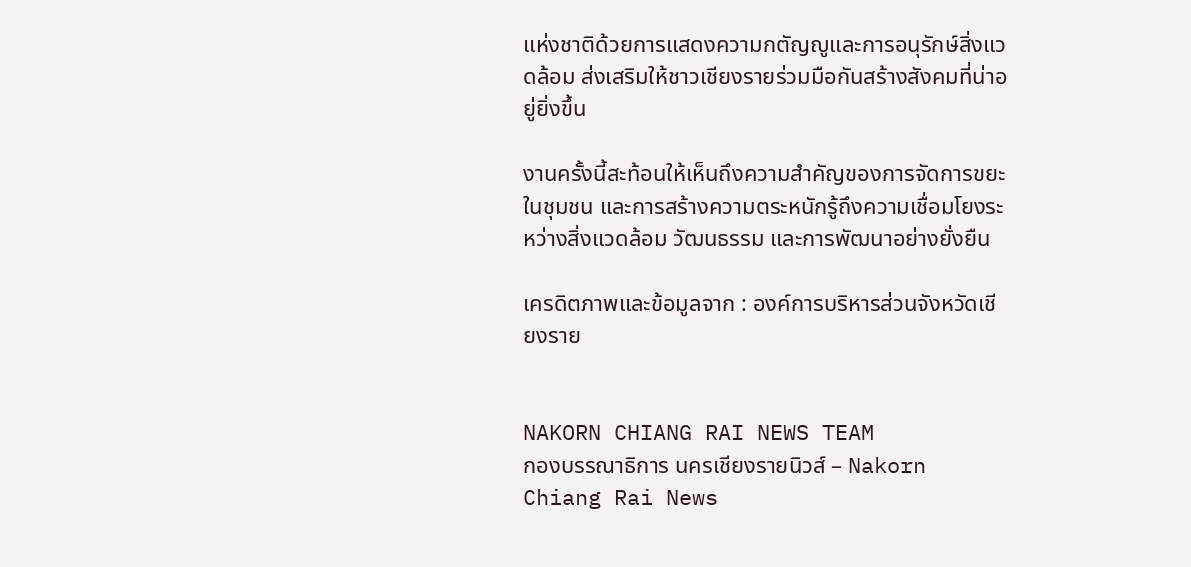แห่งชาติด้วยการแสดงความกตัญญูและการอนุรักษ์สิ่งแวดล้อม ส่งเสริมให้ชาวเชียงรายร่วมมือกันสร้างสังคมที่น่าอยู่ยิ่งขึ้น

งานครั้งนี้สะท้อนให้เห็นถึงความสำคัญของการจัดการขยะในชุมชน และการสร้างความตระหนักรู้ถึงความเชื่อมโยงระหว่างสิ่งแวดล้อม วัฒนธรรม และการพัฒนาอย่างยั่งยืน

เครดิตภาพและข้อมูลจาก : องค์การบริหารส่วนจังหวัดเชียงราย


NAKORN CHIANG RAI NEWS TEAM
กองบรรณาธิการ นครเชียงรายนิวส์ – Nakorn Chiang Rai News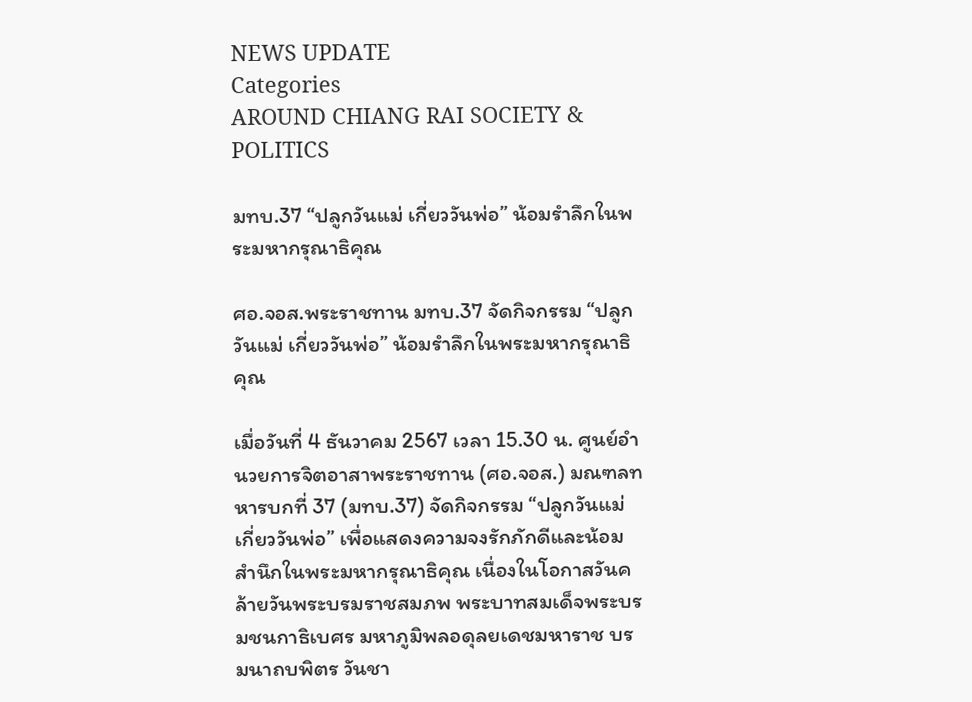NEWS UPDATE
Categories
AROUND CHIANG RAI SOCIETY & POLITICS

มทบ.37 “ปลูกวันแม่ เกี่ยววันพ่อ” น้อมรำลึกในพระมหากรุณาธิคุณ

ศอ.จอส.พระราชทาน มทบ.37 จัดกิจกรรม “ปลูกวันแม่ เกี่ยววันพ่อ” น้อมรำลึกในพระมหากรุณาธิคุณ

เมื่อวันที่ 4 ธันวาคม 2567 เวลา 15.30 น. ศูนย์อำนวยการจิตอาสาพระราชทาน (ศอ.จอส.) มณฑลทหารบกที่ 37 (มทบ.37) จัดกิจกรรม “ปลูกวันแม่ เกี่ยววันพ่อ” เพื่อแสดงความจงรักภักดีและน้อมสำนึกในพระมหากรุณาธิคุณ เนื่องในโอกาสวันคล้ายวันพระบรมราชสมภพ พระบาทสมเด็จพระบรมชนกาธิเบศร มหาภูมิพลอดุลยเดชมหาราช บรมนาถบพิตร วันชา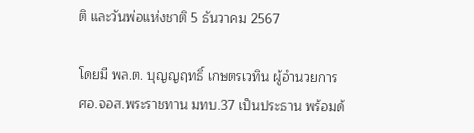ติ และวันพ่อแห่งชาติ 5 ธันวาคม 2567

โดยมี พล.ต. บุญญฤทธิ์ เกษตรเวทิน ผู้อำนวยการ ศอ.จอส.พระราชทาน มทบ.37 เป็นประธาน พร้อมด้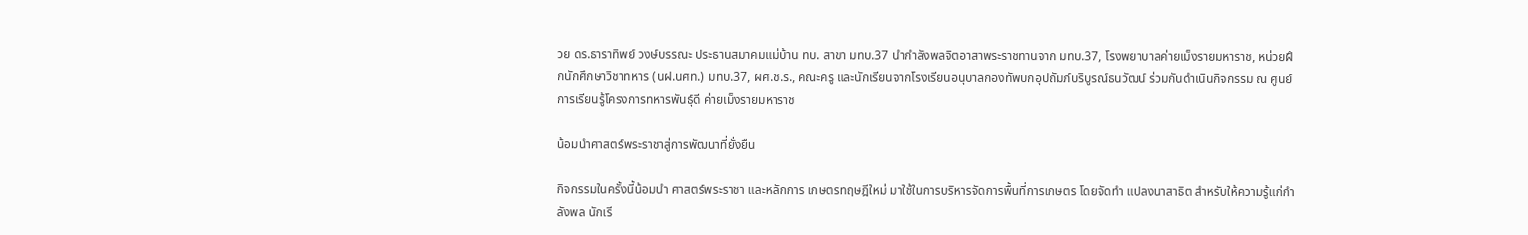วย ดร.ธาราทิพย์ วงษ์บรรณะ ประธานสมาคมแม่บ้าน ทบ. สาขา มทบ.37 นำกำลังพลจิตอาสาพระราชทานจาก มทบ.37, โรงพยาบาลค่ายเม็งรายมหาราช, หน่วยฝึกนักศึกษาวิชาทหาร (นฝ.นศท.) มทบ.37, ผศ.ช.ร., คณะครู และนักเรียนจากโรงเรียนอนุบาลกองทัพบกอุปถัมภ์บริบูรณ์ธนวัฒน์ ร่วมกันดำเนินกิจกรรม ณ ศูนย์การเรียนรู้โครงการทหารพันธุ์ดี ค่ายเม็งรายมหาราช

น้อมนำศาสตร์พระราชาสู่การพัฒนาที่ยั่งยืน

กิจกรรมในครั้งนี้น้อมนำ ศาสตร์พระราชา และหลักการ เกษตรทฤษฎีใหม่ มาใช้ในการบริหารจัดการพื้นที่การเกษตร โดยจัดทำ แปลงนาสาธิต สำหรับให้ความรู้แก่กำลังพล นักเรี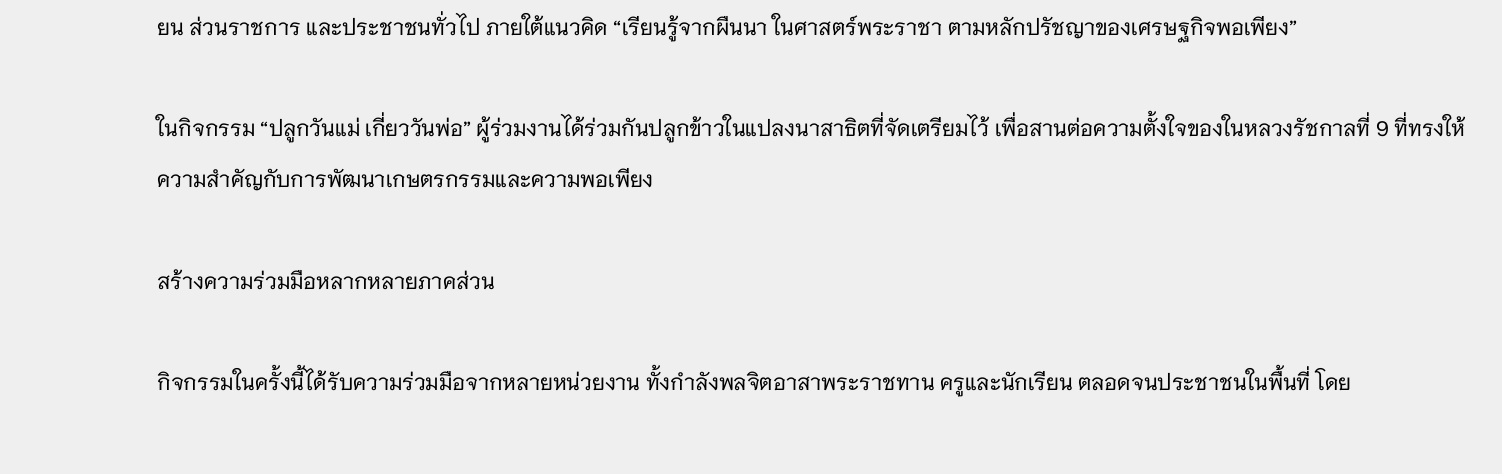ยน ส่วนราชการ และประชาชนทั่วไป ภายใต้แนวคิด “เรียนรู้จากผืนนา ในศาสตร์พระราชา ตามหลักปรัชญาของเศรษฐกิจพอเพียง”

ในกิจกรรม “ปลูกวันแม่ เกี่ยววันพ่อ” ผู้ร่วมงานได้ร่วมกันปลูกข้าวในแปลงนาสาธิตที่จัดเตรียมไว้ เพื่อสานต่อความตั้งใจของในหลวงรัชกาลที่ 9 ที่ทรงให้ความสำคัญกับการพัฒนาเกษตรกรรมและความพอเพียง

สร้างความร่วมมือหลากหลายภาคส่วน

กิจกรรมในครั้งนี้ได้รับความร่วมมือจากหลายหน่วยงาน ทั้งกำลังพลจิตอาสาพระราชทาน ครูและนักเรียน ตลอดจนประชาชนในพื้นที่ โดย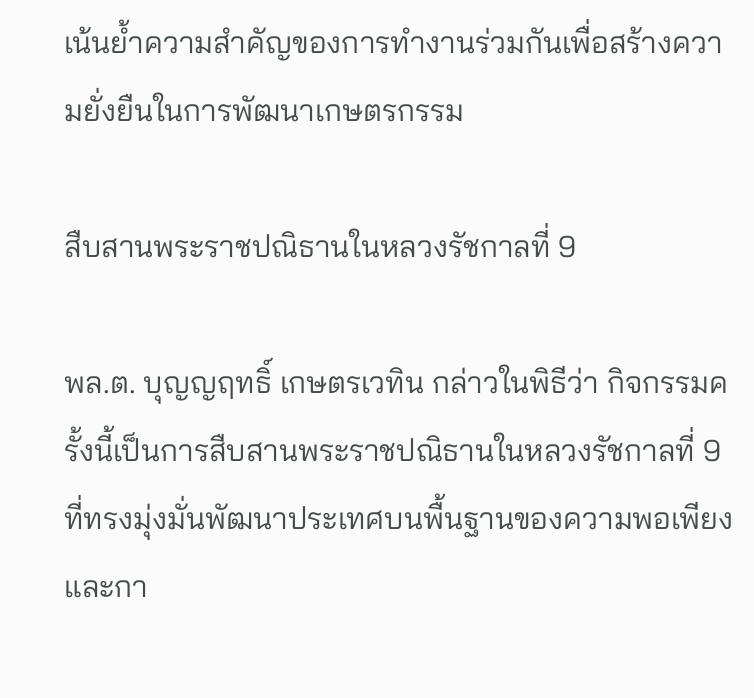เน้นย้ำความสำคัญของการทำงานร่วมกันเพื่อสร้างความยั่งยืนในการพัฒนาเกษตรกรรม

สืบสานพระราชปณิธานในหลวงรัชกาลที่ 9

พล.ต. บุญญฤทธิ์ เกษตรเวทิน กล่าวในพิธีว่า กิจกรรมครั้งนี้เป็นการสืบสานพระราชปณิธานในหลวงรัชกาลที่ 9 ที่ทรงมุ่งมั่นพัฒนาประเทศบนพื้นฐานของความพอเพียงและกา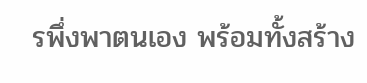รพึ่งพาตนเอง พร้อมทั้งสร้าง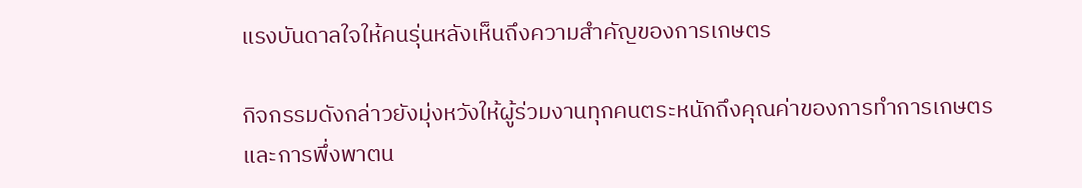แรงบันดาลใจให้คนรุ่นหลังเห็นถึงความสำคัญของการเกษตร

กิจกรรมดังกล่าวยังมุ่งหวังให้ผู้ร่วมงานทุกคนตระหนักถึงคุณค่าของการทำการเกษตรและการพึ่งพาตน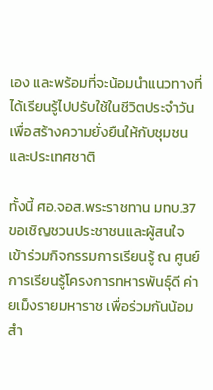เอง และพร้อมที่จะน้อมนำแนวทางที่ได้เรียนรู้ไปปรับใช้ในชีวิตประจำวัน เพื่อสร้างความยั่งยืนให้กับชุมชนและประเทศชาติ

ทั้งนี้ ศอ.จอส.พระราชทาน มทบ.37 ขอเชิญชวนประชาชนและผู้สนใจเข้าร่วมกิจกรรมการเรียนรู้ ณ ศูนย์การเรียนรู้โครงการทหารพันธุ์ดี ค่ายเม็งรายมหาราช เพื่อร่วมกันน้อมสำ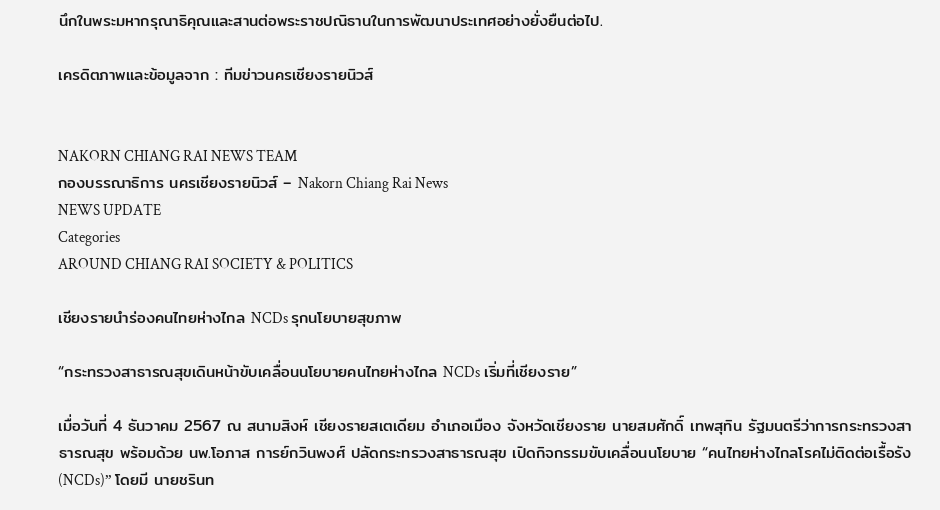นึกในพระมหากรุณาธิคุณและสานต่อพระราชปณิธานในการพัฒนาประเทศอย่างยั่งยืนต่อไป.

เครดิตภาพและข้อมูลจาก : ทีมข่าวนครเชียงรายนิวส์


NAKORN CHIANG RAI NEWS TEAM
กองบรรณาธิการ นครเชียงรายนิวส์ – Nakorn Chiang Rai News
NEWS UPDATE
Categories
AROUND CHIANG RAI SOCIETY & POLITICS

เชียงรายนำร่องคนไทยห่างไกล NCDs รุกนโยบายสุขภาพ

“กระทรวงสาธารณสุขเดินหน้าขับเคลื่อนนโยบายคนไทยห่างไกล NCDs เริ่มที่เชียงราย”

เมื่อวันที่ 4 ธันวาคม 2567 ณ สนามสิงห์ เชียงรายสเตเดียม อำเภอเมือง จังหวัดเชียงราย นายสมศักดิ์ เทพสุทิน รัฐมนตรีว่าการกระทรวงสาธารณสุข พร้อมด้วย นพ.โอภาส การย์กวินพงศ์ ปลัดกระทรวงสาธารณสุข เปิดกิจกรรมขับเคลื่อนนโยบาย “คนไทยห่างไกลโรคไม่ติดต่อเรื้อรัง (NCDs)” โดยมี นายชรินท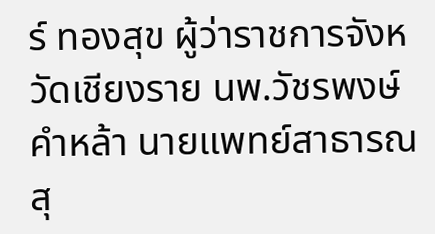ร์ ทองสุข ผู้ว่าราชการจังหวัดเชียงราย นพ.วัชรพงษ์ คำหล้า นายแพทย์สาธารณสุ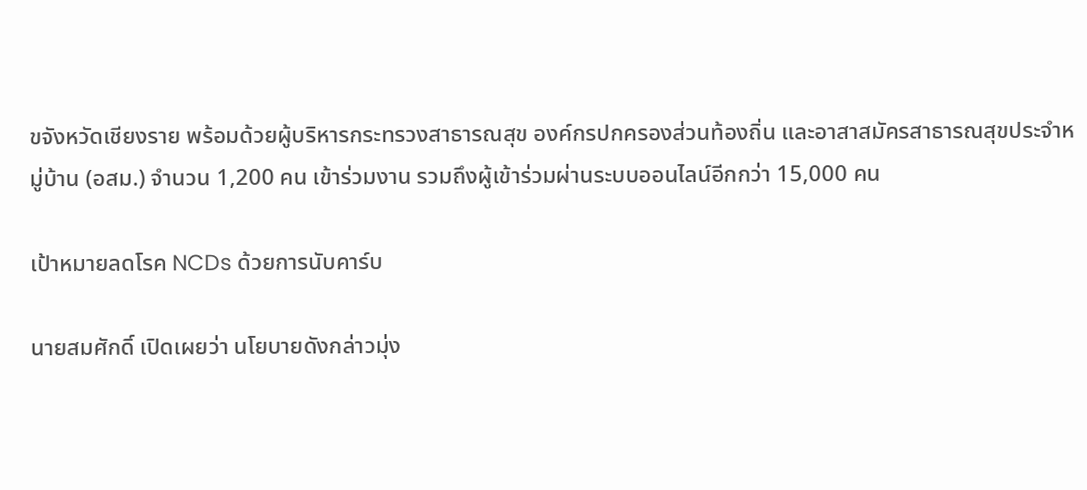ขจังหวัดเชียงราย พร้อมด้วยผู้บริหารกระทรวงสาธารณสุข องค์กรปกครองส่วนท้องถิ่น และอาสาสมัครสาธารณสุขประจำหมู่บ้าน (อสม.) จำนวน 1,200 คน เข้าร่วมงาน รวมถึงผู้เข้าร่วมผ่านระบบออนไลน์อีกกว่า 15,000 คน

เป้าหมายลดโรค NCDs ด้วยการนับคาร์บ

นายสมศักดิ์ เปิดเผยว่า นโยบายดังกล่าวมุ่ง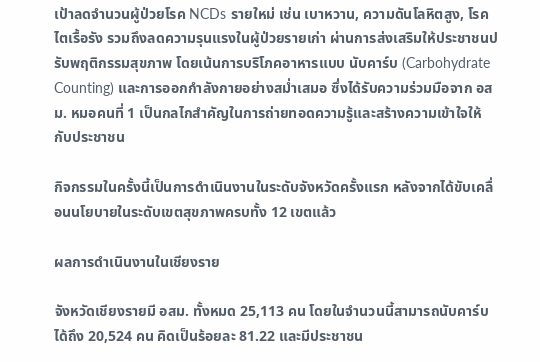เป้าลดจำนวนผู้ป่วยโรค NCDs รายใหม่ เช่น เบาหวาน, ความดันโลหิตสูง, โรคไตเรื้อรัง รวมถึงลดความรุนแรงในผู้ป่วยรายเก่า ผ่านการส่งเสริมให้ประชาชนปรับพฤติกรรมสุขภาพ โดยเน้นการบริโภคอาหารแบบ นับคาร์บ (Carbohydrate Counting) และการออกกำลังกายอย่างสม่ำเสมอ ซึ่งได้รับความร่วมมือจาก อสม. หมอคนที่ 1 เป็นกลไกสำคัญในการถ่ายทอดความรู้และสร้างความเข้าใจให้กับประชาชน

กิจกรรมในครั้งนี้เป็นการดำเนินงานในระดับจังหวัดครั้งแรก หลังจากได้ขับเคลื่อนนโยบายในระดับเขตสุขภาพครบทั้ง 12 เขตแล้ว

ผลการดำเนินงานในเชียงราย

จังหวัดเชียงรายมี อสม. ทั้งหมด 25,113 คน โดยในจำนวนนี้สามารถนับคาร์บได้ถึง 20,524 คน คิดเป็นร้อยละ 81.22 และมีประชาชน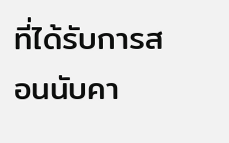ที่ได้รับการสอนนับคา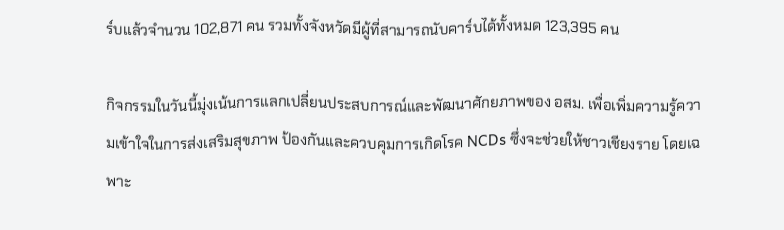ร์บแล้วจำนวน 102,871 คน รวมทั้งจังหวัดมีผู้ที่สามารถนับคาร์บได้ทั้งหมด 123,395 คน

กิจกรรมในวันนี้มุ่งเน้นการแลกเปลี่ยนประสบการณ์และพัฒนาศักยภาพของ อสม. เพื่อเพิ่มความรู้ความเข้าใจในการส่งเสริมสุขภาพ ป้องกันและควบคุมการเกิดโรค NCDs ซึ่งจะช่วยให้ชาวเชียงราย โดยเฉพาะ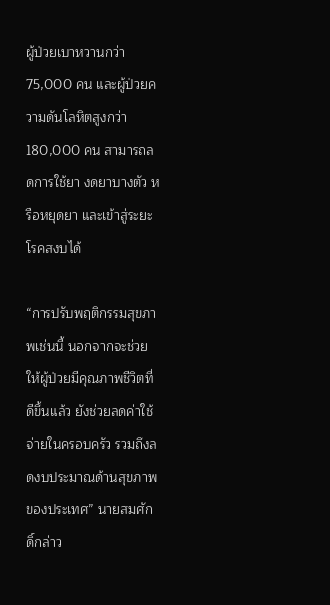ผู้ป่วยเบาหวานกว่า 75,000 คน และผู้ป่วยความดันโลหิตสูงกว่า 180,000 คน สามารถลดการใช้ยา งดยาบางตัว หรือหยุดยา และเข้าสู่ระยะโรคสงบได้

“การปรับพฤติกรรมสุขภาพเช่นนี้ นอกจากจะช่วยให้ผู้ป่วยมีคุณภาพชีวิตที่ดีขึ้นแล้ว ยังช่วยลดค่าใช้จ่ายในครอบครัว รวมถึงลดงบประมาณด้านสุขภาพของประเทศ” นายสมศักดิ์กล่าว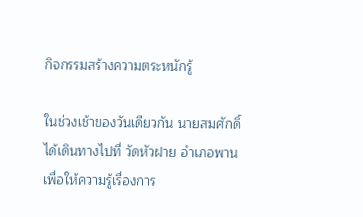กิจกรรมสร้างความตระหนักรู้

ในช่วงเช้าของวันเดียวกัน นายสมศักดิ์ได้เดินทางไปที่ วัดหัวฝาย อำเภอพาน เพื่อให้ความรู้เรื่องการ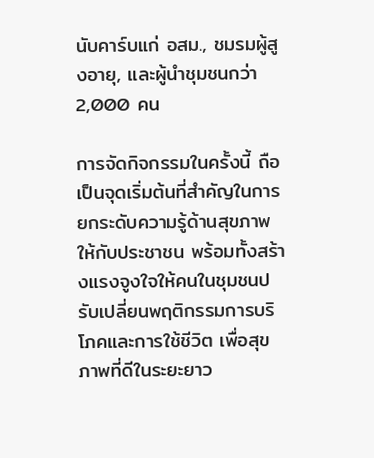นับคาร์บแก่ อสม., ชมรมผู้สูงอายุ, และผู้นำชุมชนกว่า 2,000 คน

การจัดกิจกรรมในครั้งนี้ ถือเป็นจุดเริ่มต้นที่สำคัญในการยกระดับความรู้ด้านสุขภาพให้กับประชาชน พร้อมทั้งสร้างแรงจูงใจให้คนในชุมชนปรับเปลี่ยนพฤติกรรมการบริโภคและการใช้ชีวิต เพื่อสุขภาพที่ดีในระยะยาว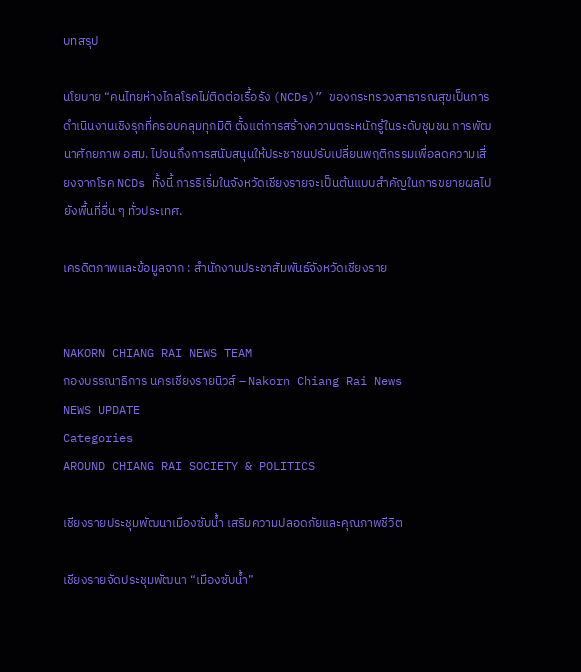บทสรุป

นโยบาย “คนไทยห่างไกลโรคไม่ติดต่อเรื้อรัง (NCDs)” ของกระทรวงสาธารณสุขเป็นการดำเนินงานเชิงรุกที่ครอบคลุมทุกมิติ ตั้งแต่การสร้างความตระหนักรู้ในระดับชุมชน การพัฒนาศักยภาพ อสม. ไปจนถึงการสนับสนุนให้ประชาชนปรับเปลี่ยนพฤติกรรมเพื่อลดความเสี่ยงจากโรค NCDs ทั้งนี้ การริเริ่มในจังหวัดเชียงรายจะเป็นต้นแบบสำคัญในการขยายผลไปยังพื้นที่อื่น ๆ ทั่วประเทศ.

เครดิตภาพและข้อมูลจาก : สำนักงานประชาสัมพันธ์จังหวัดเชียงราย


NAKORN CHIANG RAI NEWS TEAM
กองบรรณาธิการ นครเชียงรายนิวส์ – Nakorn Chiang Rai News
NEWS UPDATE
Categories
AROUND CHIANG RAI SOCIETY & POLITICS

เชียงรายประชุมพัฒนาเมืองซับน้ำ เสริมความปลอดภัยและคุณภาพชีวิต

เชียงรายจัดประชุมพัฒนา “เมืองซับน้ำ”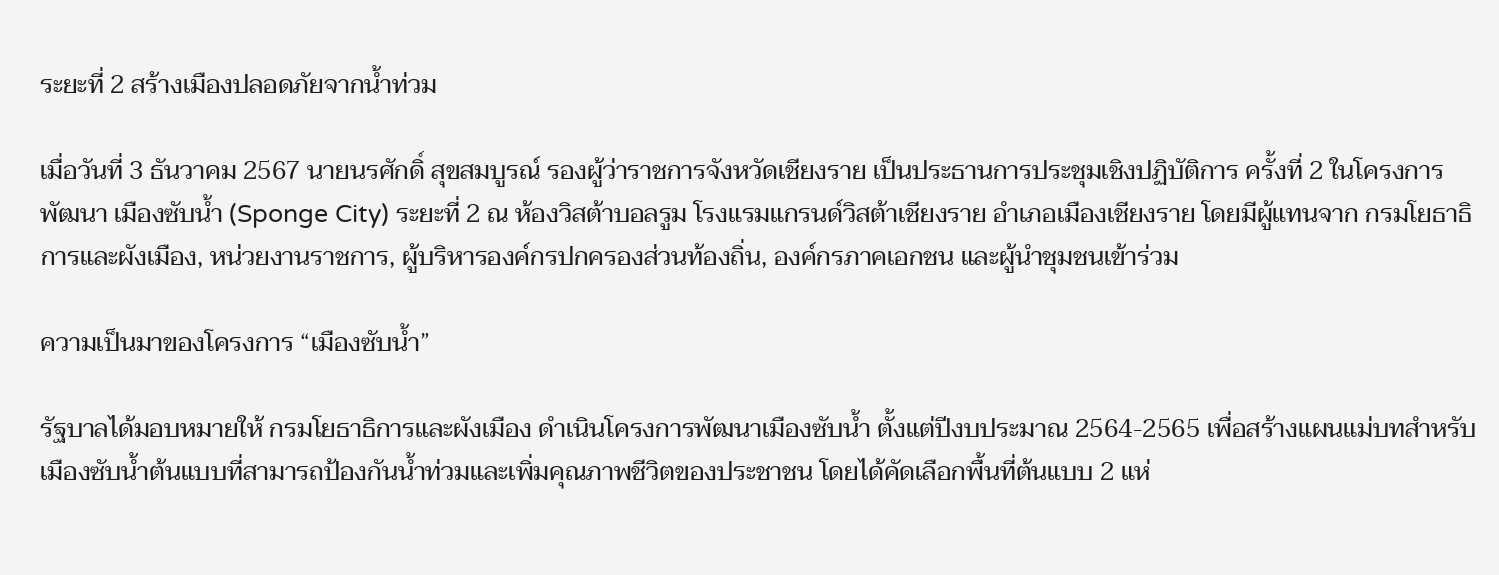ระยะที่ 2 สร้างเมืองปลอดภัยจากน้ำท่วม

เมื่อวันที่ 3 ธันวาคม 2567 นายนรศักดิ์ สุขสมบูรณ์ รองผู้ว่าราชการจังหวัดเชียงราย เป็นประธานการประชุมเชิงปฏิบัติการ ครั้งที่ 2 ในโครงการพัฒนา เมืองซับน้ำ (Sponge City) ระยะที่ 2 ณ ห้องวิสต้าบอลรูม โรงแรมแกรนด์วิสต้าเชียงราย อำเภอเมืองเชียงราย โดยมีผู้แทนจาก กรมโยธาธิการและผังเมือง, หน่วยงานราชการ, ผู้บริหารองค์กรปกครองส่วนท้องถิ่น, องค์กรภาคเอกชน และผู้นำชุมชนเข้าร่วม

ความเป็นมาของโครงการ “เมืองซับน้ำ”

รัฐบาลได้มอบหมายให้ กรมโยธาธิการและผังเมือง ดำเนินโครงการพัฒนาเมืองซับน้ำ ตั้งแต่ปีงบประมาณ 2564-2565 เพื่อสร้างแผนแม่บทสำหรับเมืองซับน้ำต้นแบบที่สามารถป้องกันน้ำท่วมและเพิ่มคุณภาพชีวิตของประชาชน โดยได้คัดเลือกพื้นที่ต้นแบบ 2 แห่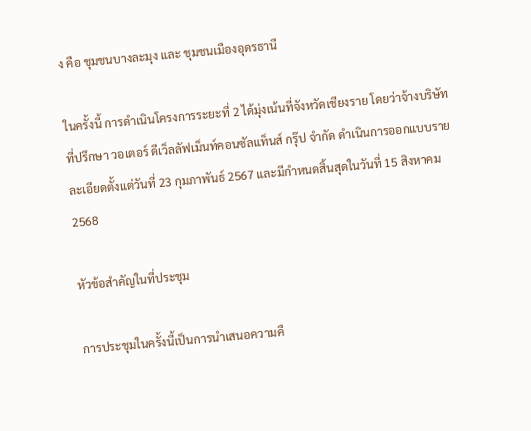ง คือ ชุมชนบางละมุง และ ชุมชนเมืองอุดรธานี

ในครั้งนี้ การดำเนินโครงการระยะที่ 2 ได้มุ่งเน้นที่จังหวัดเชียงราย โดยว่าจ้างบริษัทที่ปรึกษา วอเตอร์ ดีเว็ลลัฟเม็นท์คอนซัลแท็นส์ กรุ๊ป จำกัด ดำเนินการออกแบบรายละเอียดตั้งแต่วันที่ 23 กุมภาพันธ์ 2567 และมีกำหนดสิ้นสุดในวันที่ 15 สิงหาคม 2568

หัวข้อสำคัญในที่ประชุม

การประชุมในครั้งนี้เป็นการนำเสนอความคื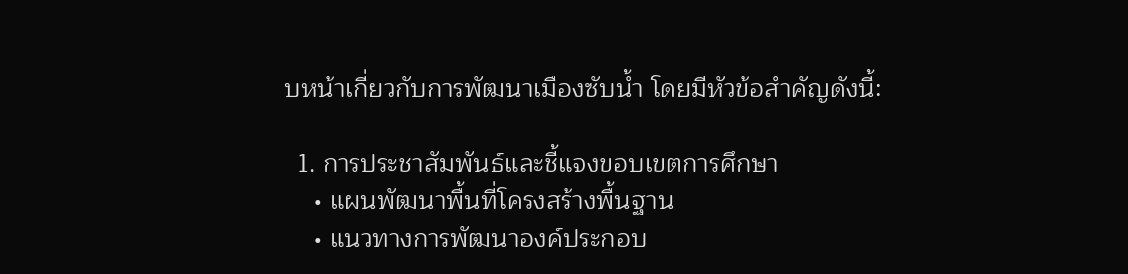บหน้าเกี่ยวกับการพัฒนาเมืองซับน้ำ โดยมีหัวข้อสำคัญดังนี้:

  1. การประชาสัมพันธ์และชี้แจงขอบเขตการศึกษา
    • แผนพัฒนาพื้นที่โครงสร้างพื้นฐาน
    • แนวทางการพัฒนาองค์ประกอบ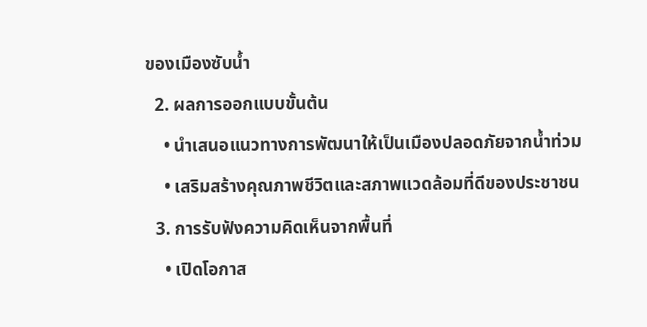ของเมืองซับน้ำ
  2. ผลการออกแบบขั้นต้น
    • นำเสนอแนวทางการพัฒนาให้เป็นเมืองปลอดภัยจากน้ำท่วม
    • เสริมสร้างคุณภาพชีวิตและสภาพแวดล้อมที่ดีของประชาชน
  3. การรับฟังความคิดเห็นจากพื้นที่
    • เปิดโอกาส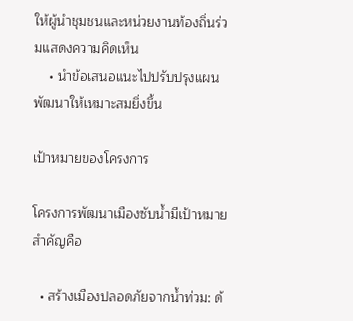ให้ผู้นำชุมชนและหน่วยงานท้องถิ่นร่วมแสดงความคิดเห็น
    • นำข้อเสนอแนะไปปรับปรุงแผนพัฒนาให้เหมาะสมยิ่งขึ้น

เป้าหมายของโครงการ

โครงการพัฒนาเมืองซับน้ำมีเป้าหมายสำคัญคือ

  • สร้างเมืองปลอดภัยจากน้ำท่วม: ด้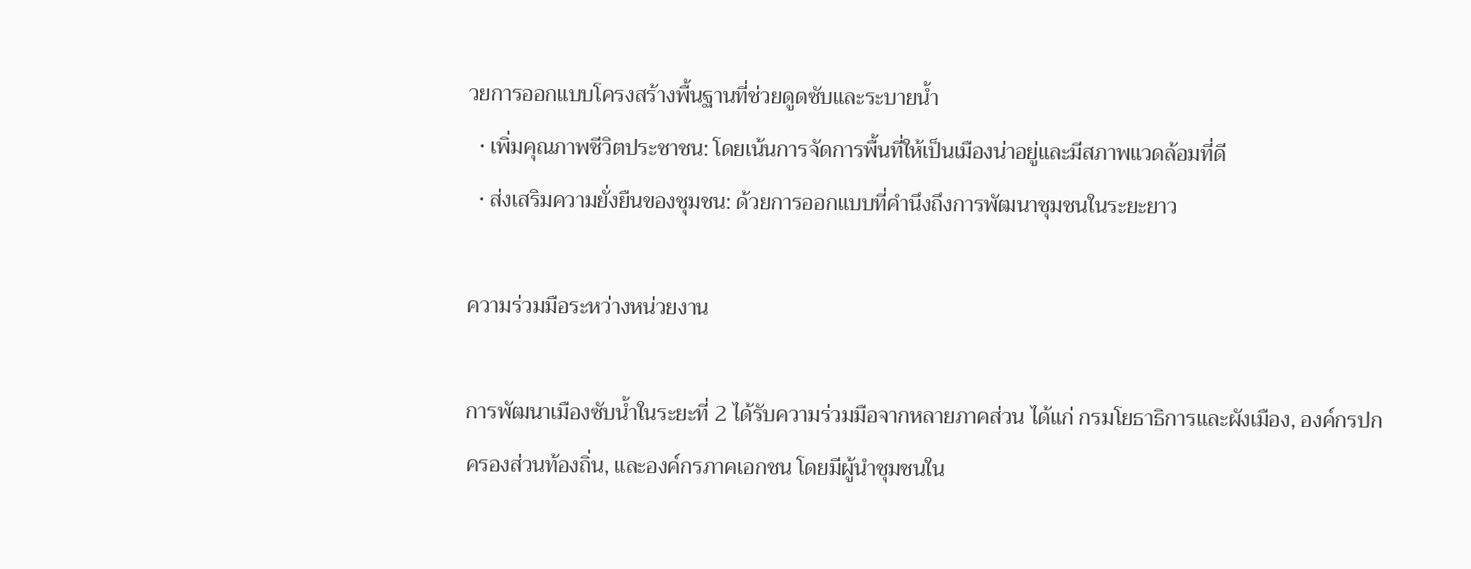วยการออกแบบโครงสร้างพื้นฐานที่ช่วยดูดซับและระบายน้ำ
  • เพิ่มคุณภาพชีวิตประชาชน: โดยเน้นการจัดการพื้นที่ให้เป็นเมืองน่าอยู่และมีสภาพแวดล้อมที่ดี
  • ส่งเสริมความยั่งยืนของชุมชน: ด้วยการออกแบบที่คำนึงถึงการพัฒนาชุมชนในระยะยาว

ความร่วมมือระหว่างหน่วยงาน

การพัฒนาเมืองซับน้ำในระยะที่ 2 ได้รับความร่วมมือจากหลายภาคส่วน ได้แก่ กรมโยธาธิการและผังเมือง, องค์กรปกครองส่วนท้องถิ่น, และองค์กรภาคเอกชน โดยมีผู้นำชุมชนใน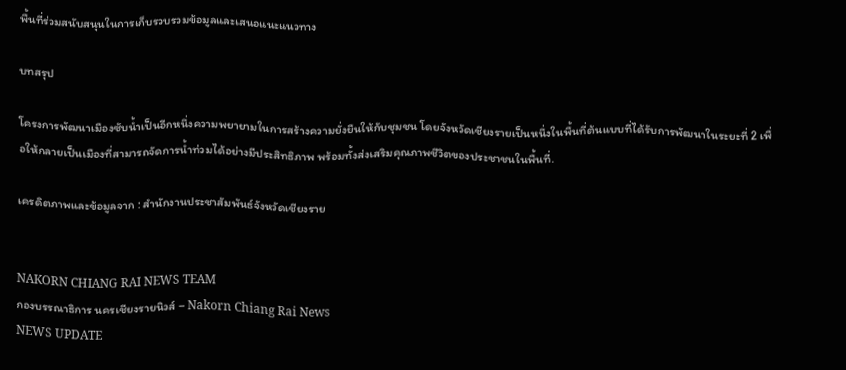พื้นที่ร่วมสนับสนุนในการเก็บรวบรวมข้อมูลและเสนอแนะแนวทาง

บทสรุป

โครงการพัฒนาเมืองซับน้ำเป็นอีกหนึ่งความพยายามในการสร้างความยั่งยืนให้กับชุมชน โดยจังหวัดเชียงรายเป็นหนึ่งในพื้นที่ต้นแบบที่ได้รับการพัฒนาในระยะที่ 2 เพื่อให้กลายเป็นเมืองที่สามารถจัดการน้ำท่วมได้อย่างมีประสิทธิภาพ พร้อมทั้งส่งเสริมคุณภาพชีวิตของประชาชนในพื้นที่.

เครดิตภาพและข้อมูลจาก : สำนักงานประชาสัมพันธ์จังหวัดเชียงราย


NAKORN CHIANG RAI NEWS TEAM
กองบรรณาธิการ นครเชียงรายนิวส์ – Nakorn Chiang Rai News
NEWS UPDATE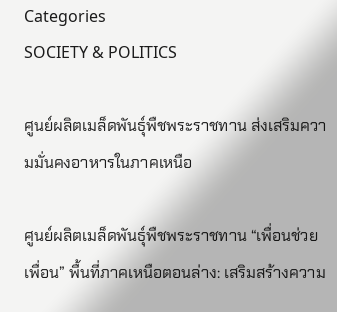Categories
SOCIETY & POLITICS

ศูนย์ผลิตเมล็ดพันธุ์พืชพระราชทาน ส่งเสริมความมั่นคงอาหารในภาคเหนือ

ศูนย์ผลิตเมล็ดพันธุ์พืชพระราชทาน “เพื่อนช่วยเพื่อน” พื้นที่ภาคเหนือตอนล่าง: เสริมสร้างความ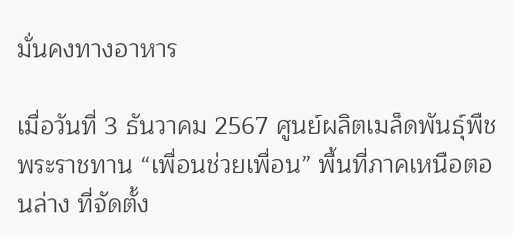มั่นคงทางอาหาร

เมื่อวันที่ 3 ธันวาคม 2567 ศูนย์ผลิตเมล็ดพันธุ์พืชพระราชทาน “เพื่อนช่วยเพื่อน” พื้นที่ภาคเหนือตอนล่าง ที่จัดตั้ง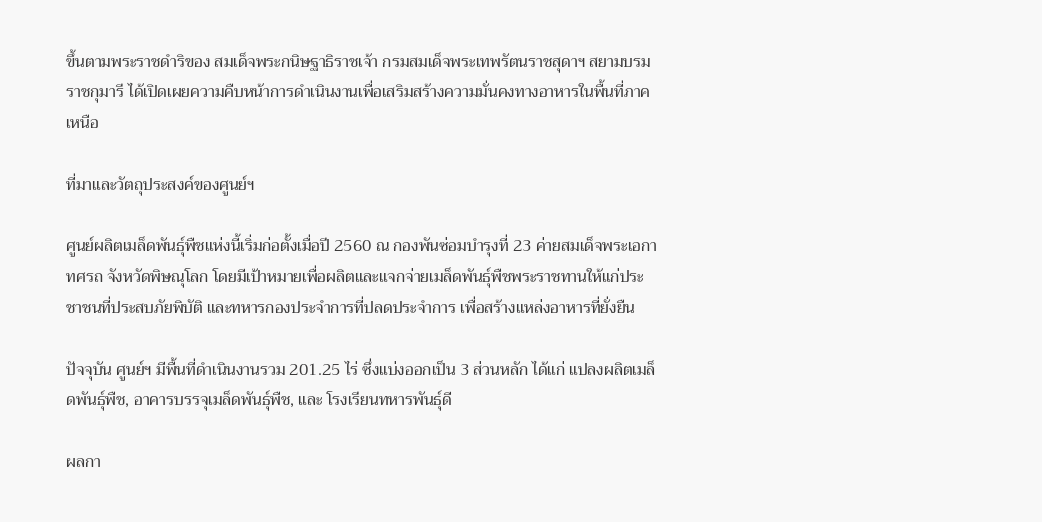ขึ้นตามพระราชดำริของ สมเด็จพระกนิษฐาธิราชเจ้า กรมสมเด็จพระเทพรัตนราชสุดาฯ สยามบรมราชกุมารี ได้เปิดเผยความคืบหน้าการดำเนินงานเพื่อเสริมสร้างความมั่นคงทางอาหารในพื้นที่ภาคเหนือ

ที่มาและวัตถุประสงค์ของศูนย์ฯ

ศูนย์ผลิตเมล็ดพันธุ์พืชแห่งนี้เริ่มก่อตั้งเมื่อปี 2560 ณ กองพันซ่อมบำรุงที่ 23 ค่ายสมเด็จพระเอกาทศรถ จังหวัดพิษณุโลก โดยมีเป้าหมายเพื่อผลิตและแจกจ่ายเมล็ดพันธุ์พืชพระราชทานให้แก่ประชาชนที่ประสบภัยพิบัติ และทหารกองประจำการที่ปลดประจำการ เพื่อสร้างแหล่งอาหารที่ยั่งยืน

ปัจจุบัน ศูนย์ฯ มีพื้นที่ดำเนินงานรวม 201.25 ไร่ ซึ่งแบ่งออกเป็น 3 ส่วนหลัก ได้แก่ แปลงผลิตเมล็ดพันธุ์พืช, อาคารบรรจุเมล็ดพันธุ์พืช, และ โรงเรียนทหารพันธุ์ดี

ผลกา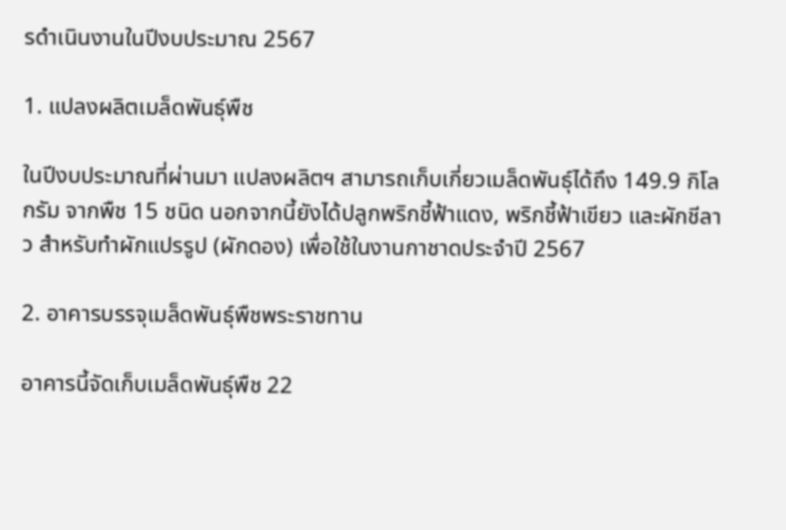รดำเนินงานในปีงบประมาณ 2567

1. แปลงผลิตเมล็ดพันธุ์พืช

ในปีงบประมาณที่ผ่านมา แปลงผลิตฯ สามารถเก็บเกี่ยวเมล็ดพันธุ์ได้ถึง 149.9 กิโลกรัม จากพืช 15 ชนิด นอกจากนี้ยังได้ปลูกพริกชี้ฟ้าแดง, พริกชี้ฟ้าเขียว และผักชีลาว สำหรับทำผักแปรรูป (ผักดอง) เพื่อใช้ในงานกาชาดประจำปี 2567

2. อาคารบรรจุเมล็ดพันธุ์พืชพระราชทาน

อาคารนี้จัดเก็บเมล็ดพันธุ์พืช 22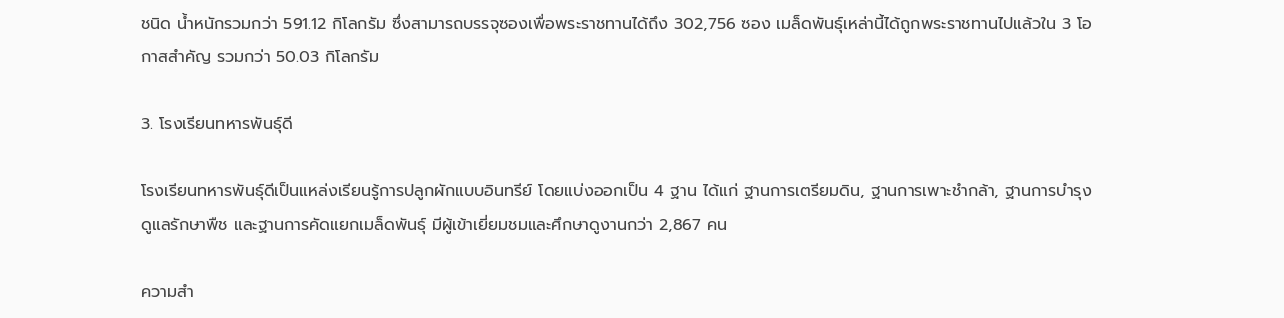ชนิด น้ำหนักรวมกว่า 591.12 กิโลกรัม ซึ่งสามารถบรรจุซองเพื่อพระราชทานได้ถึง 302,756 ซอง เมล็ดพันธุ์เหล่านี้ได้ถูกพระราชทานไปแล้วใน 3 โอกาสสำคัญ รวมกว่า 50.03 กิโลกรัม

3. โรงเรียนทหารพันธุ์ดี

โรงเรียนทหารพันธุ์ดีเป็นแหล่งเรียนรู้การปลูกผักแบบอินทรีย์ โดยแบ่งออกเป็น 4 ฐาน ได้แก่ ฐานการเตรียมดิน, ฐานการเพาะชำกล้า, ฐานการบำรุงดูแลรักษาพืช และฐานการคัดแยกเมล็ดพันธุ์ มีผู้เข้าเยี่ยมชมและศึกษาดูงานกว่า 2,867 คน

ความสำ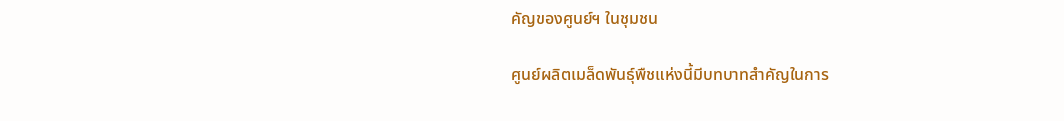คัญของศูนย์ฯ ในชุมชน

ศูนย์ผลิตเมล็ดพันธุ์พืชแห่งนี้มีบทบาทสำคัญในการ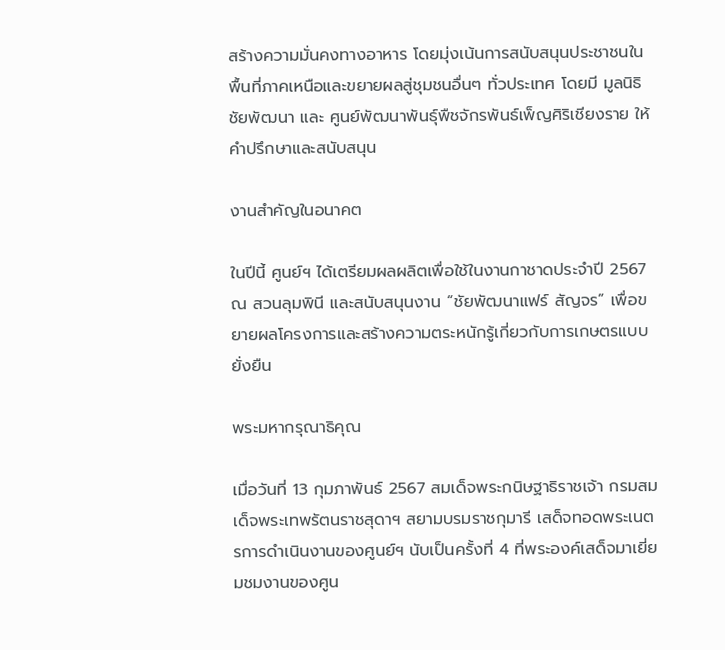สร้างความมั่นคงทางอาหาร โดยมุ่งเน้นการสนับสนุนประชาชนในพื้นที่ภาคเหนือและขยายผลสู่ชุมชนอื่นๆ ทั่วประเทศ โดยมี มูลนิธิชัยพัฒนา และ ศูนย์พัฒนาพันธุ์พืชจักรพันธ์เพ็ญศิริเชียงราย ให้คำปรึกษาและสนับสนุน

งานสำคัญในอนาคต

ในปีนี้ ศูนย์ฯ ได้เตรียมผลผลิตเพื่อใช้ในงานกาชาดประจำปี 2567 ณ สวนลุมพินี และสนับสนุนงาน “ชัยพัฒนาแฟร์ สัญจร” เพื่อขยายผลโครงการและสร้างความตระหนักรู้เกี่ยวกับการเกษตรแบบยั่งยืน

พระมหากรุณาธิคุณ

เมื่อวันที่ 13 กุมภาพันธ์ 2567 สมเด็จพระกนิษฐาธิราชเจ้า กรมสมเด็จพระเทพรัตนราชสุดาฯ สยามบรมราชกุมารี เสด็จทอดพระเนตรการดำเนินงานของศูนย์ฯ นับเป็นครั้งที่ 4 ที่พระองค์เสด็จมาเยี่ยมชมงานของศูน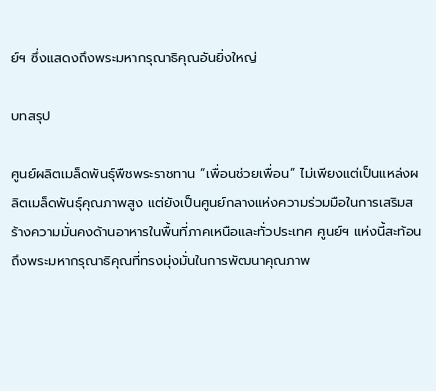ย์ฯ ซึ่งแสดงถึงพระมหากรุณาธิคุณอันยิ่งใหญ่

บทสรุป

ศูนย์ผลิตเมล็ดพันธุ์พืชพระราชทาน “เพื่อนช่วยเพื่อน” ไม่เพียงแต่เป็นแหล่งผลิตเมล็ดพันธุ์คุณภาพสูง แต่ยังเป็นศูนย์กลางแห่งความร่วมมือในการเสริมสร้างความมั่นคงด้านอาหารในพื้นที่ภาคเหนือและทั่วประเทศ ศูนย์ฯ แห่งนี้สะท้อนถึงพระมหากรุณาธิคุณที่ทรงมุ่งมั่นในการพัฒนาคุณภาพ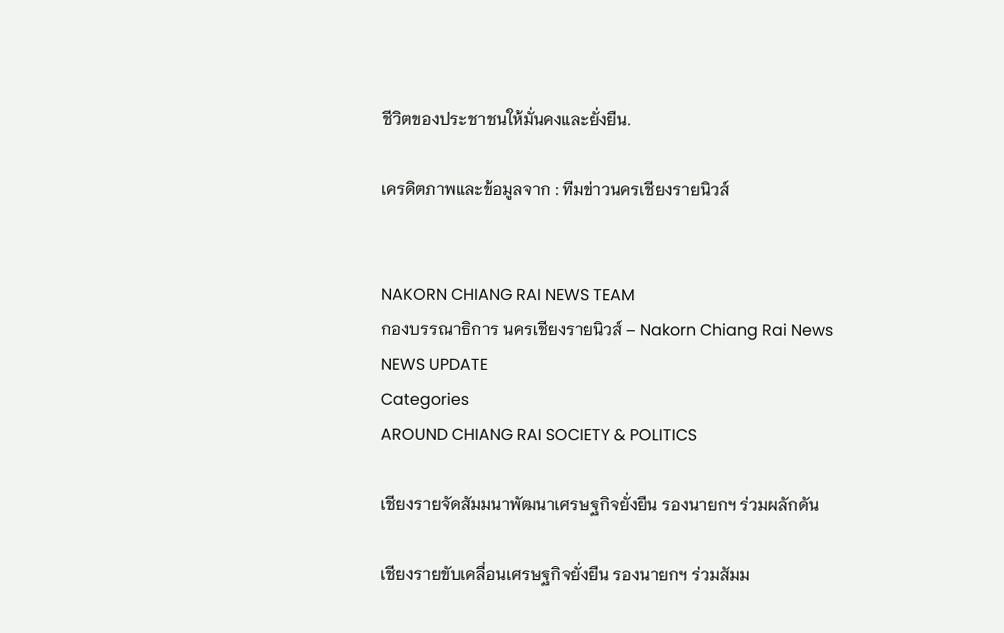ชีวิตของประชาชนให้มั่นคงและยั่งยืน.

เครดิตภาพและข้อมูลจาก : ทีมข่าวนครเชียงรายนิวส์


NAKORN CHIANG RAI NEWS TEAM
กองบรรณาธิการ นครเชียงรายนิวส์ – Nakorn Chiang Rai News
NEWS UPDATE
Categories
AROUND CHIANG RAI SOCIETY & POLITICS

เชียงรายจัดสัมมนาพัฒนาเศรษฐกิจยั่งยืน รองนายกฯ ร่วมผลักดัน

เชียงรายขับเคลื่อนเศรษฐกิจยั่งยืน รองนายกฯ ร่วมสัมม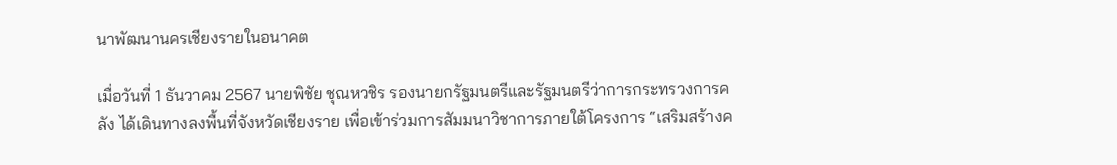นาพัฒนานครเชียงรายในอนาคต

เมื่อวันที่ 1 ธันวาคม 2567 นายพิชัย ชุณหวชิร รองนายกรัฐมนตรีและรัฐมนตรีว่าการกระทรวงการคลัง ได้เดินทางลงพื้นที่จังหวัดเชียงราย เพื่อเข้าร่วมการสัมมนาวิชาการภายใต้โครงการ “เสริมสร้างค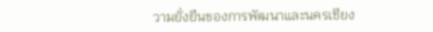วามยั่งยืนของการพัฒนาและนครเชียง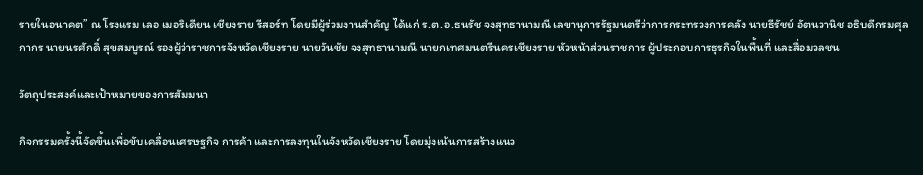รายในอนาคต” ณ โรงแรม เลอ เมอริเดียน เชียงราย รีสอร์ท โดยมีผู้ร่วมงานสำคัญ ได้แก่ ร.ต.อ.ธนรัช จงสุทธานามณี เลขานุการรัฐมนตรีว่าการกระทรวงการคลัง นายธีรัชย์ อัตนวานิช อธิบดีกรมศุลกากร นายนรศักดิ์ สุขสมบูรณ์ รองผู้ว่าราชการจังหวัดเชียงราย นายวันชัย จงสุทธานามณี นายกเทศมนตรีนครเชียงราย หัวหน้าส่วนราชการ ผู้ประกอบการธุรกิจในพื้นที่ และสื่อมวลชน

วัตถุประสงค์และเป้าหมายของการสัมมนา

กิจกรรมครั้งนี้จัดขึ้นเพื่อขับเคลื่อนเศรษฐกิจ การค้า และการลงทุนในจังหวัดเชียงราย โดยมุ่งเน้นการสร้างแนว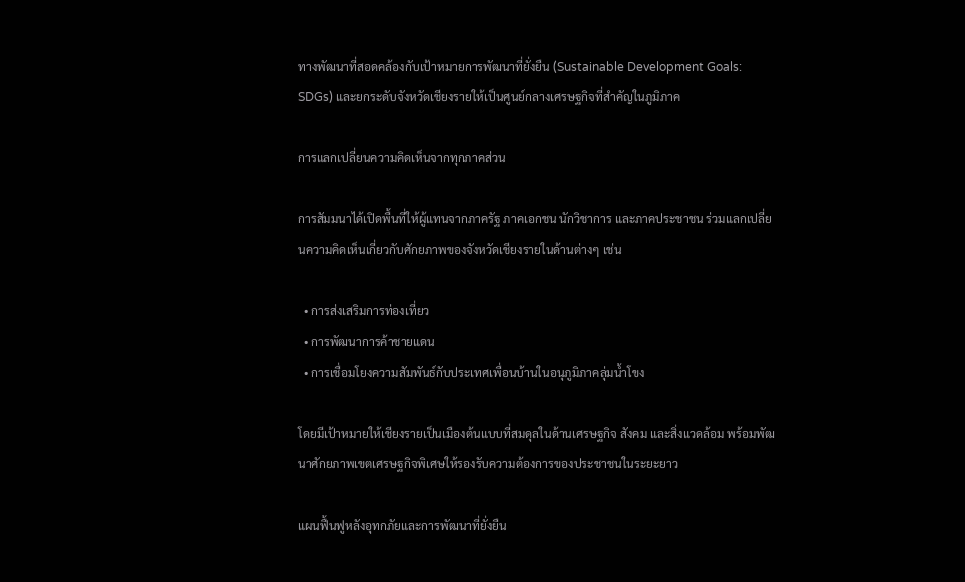ทางพัฒนาที่สอดคล้องกับเป้าหมายการพัฒนาที่ยั่งยืน (Sustainable Development Goals: SDGs) และยกระดับจังหวัดเชียงรายให้เป็นศูนย์กลางเศรษฐกิจที่สำคัญในภูมิภาค

การแลกเปลี่ยนความคิดเห็นจากทุกภาคส่วน

การสัมมนาได้เปิดพื้นที่ให้ผู้แทนจากภาครัฐ ภาคเอกชน นักวิชาการ และภาคประชาชน ร่วมแลกเปลี่ยนความคิดเห็นเกี่ยวกับศักยภาพของจังหวัดเชียงรายในด้านต่างๆ เช่น

  • การส่งเสริมการท่องเที่ยว
  • การพัฒนาการค้าชายแดน
  • การเชื่อมโยงความสัมพันธ์กับประเทศเพื่อนบ้านในอนุภูมิภาคลุ่มน้ำโขง

โดยมีเป้าหมายให้เชียงรายเป็นเมืองต้นแบบที่สมดุลในด้านเศรษฐกิจ สังคม และสิ่งแวดล้อม พร้อมพัฒนาศักยภาพเขตเศรษฐกิจพิเศษให้รองรับความต้องการของประชาชนในระยะยาว

แผนฟื้นฟูหลังอุทกภัยและการพัฒนาที่ยั่งยืน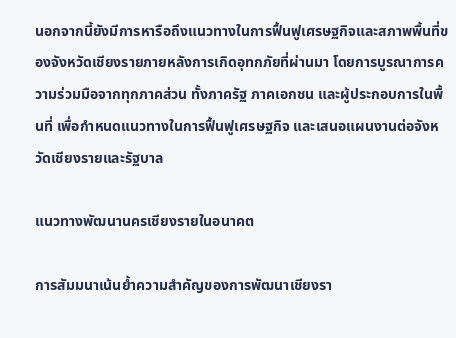นอกจากนี้ยังมีการหารือถึงแนวทางในการฟื้นฟูเศรษฐกิจและสภาพพื้นที่ของจังหวัดเชียงรายภายหลังการเกิดอุทกภัยที่ผ่านมา โดยการบูรณาการความร่วมมือจากทุกภาคส่วน ทั้งภาครัฐ ภาคเอกชน และผู้ประกอบการในพื้นที่ เพื่อกำหนดแนวทางในการฟื้นฟูเศรษฐกิจ และเสนอแผนงานต่อจังหวัดเชียงรายและรัฐบาล

แนวทางพัฒนานครเชียงรายในอนาคต

การสัมมนาเน้นย้ำความสำคัญของการพัฒนาเชียงรา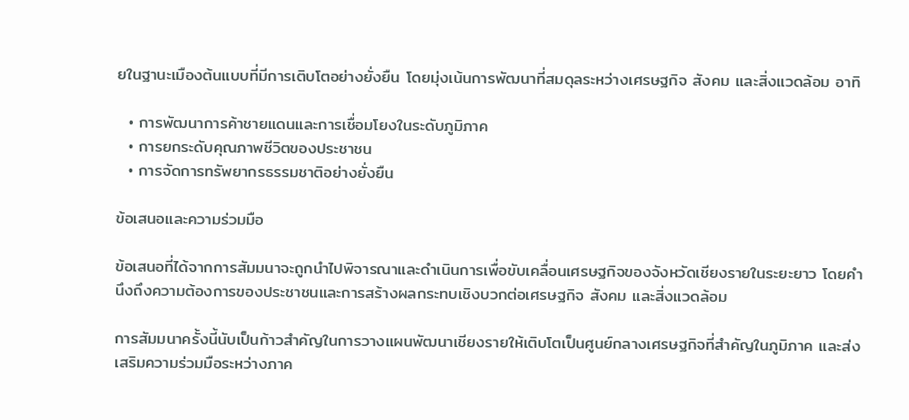ยในฐานะเมืองต้นแบบที่มีการเติบโตอย่างยั่งยืน โดยมุ่งเน้นการพัฒนาที่สมดุลระหว่างเศรษฐกิจ สังคม และสิ่งแวดล้อม อาทิ

  • การพัฒนาการค้าชายแดนและการเชื่อมโยงในระดับภูมิภาค
  • การยกระดับคุณภาพชีวิตของประชาชน
  • การจัดการทรัพยากรธรรมชาติอย่างยั่งยืน

ข้อเสนอและความร่วมมือ

ข้อเสนอที่ได้จากการสัมมนาจะถูกนำไปพิจารณาและดำเนินการเพื่อขับเคลื่อนเศรษฐกิจของจังหวัดเชียงรายในระยะยาว โดยคำนึงถึงความต้องการของประชาชนและการสร้างผลกระทบเชิงบวกต่อเศรษฐกิจ สังคม และสิ่งแวดล้อม

การสัมมนาครั้งนี้นับเป็นก้าวสำคัญในการวางแผนพัฒนาเชียงรายให้เติบโตเป็นศูนย์กลางเศรษฐกิจที่สำคัญในภูมิภาค และส่งเสริมความร่วมมือระหว่างภาค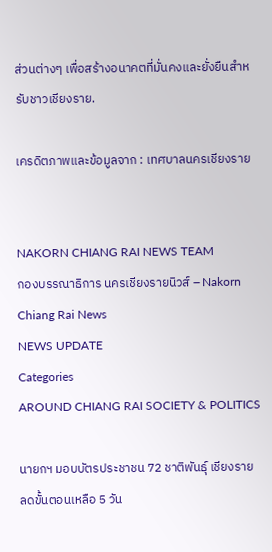ส่วนต่างๆ เพื่อสร้างอนาคตที่มั่นคงและยั่งยืนสำหรับชาวเชียงราย.

เครดิตภาพและข้อมูลจาก : เทศบาลนครเชียงราย


NAKORN CHIANG RAI NEWS TEAM
กองบรรณาธิการ นครเชียงรายนิวส์ – Nakorn Chiang Rai News
NEWS UPDATE
Categories
AROUND CHIANG RAI SOCIETY & POLITICS

นายกฯ มอบบัตรประชาชน 72 ชาติพันธุ์ เชียงราย ลดขั้นตอนเหลือ 5 วัน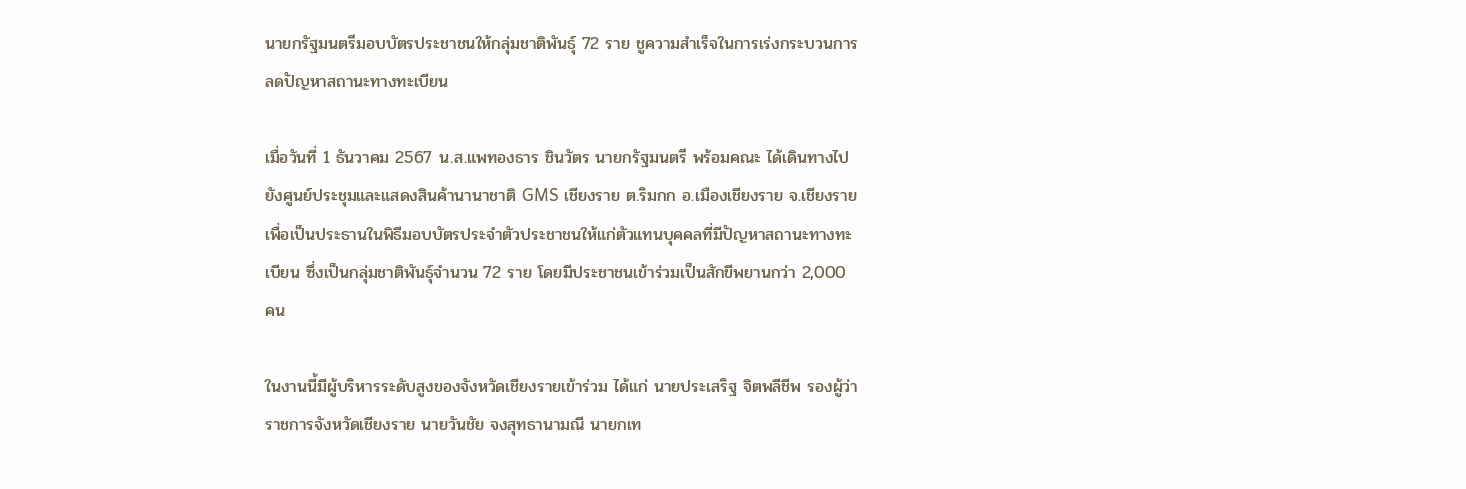นายกรัฐมนตรีมอบบัตรประชาชนให้กลุ่มชาติพันธุ์ 72 ราย ชูความสำเร็จในการเร่งกระบวนการลดปัญหาสถานะทางทะเบียน

เมื่อวันที่ 1 ธันวาคม 2567 น.ส.แพทองธาร ชินวัตร นายกรัฐมนตรี พร้อมคณะ ได้เดินทางไปยังศูนย์ประชุมและแสดงสินค้านานาชาติ GMS เชียงราย ต.ริมกก อ.เมืองเชียงราย จ.เชียงราย เพื่อเป็นประธานในพิธีมอบบัตรประจำตัวประชาชนให้แก่ตัวแทนบุคคลที่มีปัญหาสถานะทางทะเบียน ซึ่งเป็นกลุ่มชาติพันธุ์จำนวน 72 ราย โดยมีประชาชนเข้าร่วมเป็นสักขีพยานกว่า 2,000 คน

ในงานนี้มีผู้บริหารระดับสูงของจังหวัดเชียงรายเข้าร่วม ได้แก่ นายประเสริฐ จิตพลีชีพ รองผู้ว่าราชการจังหวัดเชียงราย นายวันชัย จงสุทธานามณี นายกเท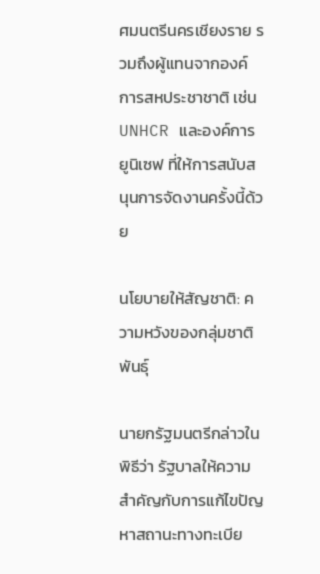ศมนตรีนครเชียงราย รวมถึงผู้แทนจากองค์การสหประชาชาติ เช่น UNHCR และองค์การยูนิเซฟ ที่ให้การสนับสนุนการจัดงานครั้งนี้ด้วย

นโยบายให้สัญชาติ: ความหวังของกลุ่มชาติพันธุ์

นายกรัฐมนตรีกล่าวในพิธีว่า รัฐบาลให้ความสำคัญกับการแก้ไขปัญหาสถานะทางทะเบีย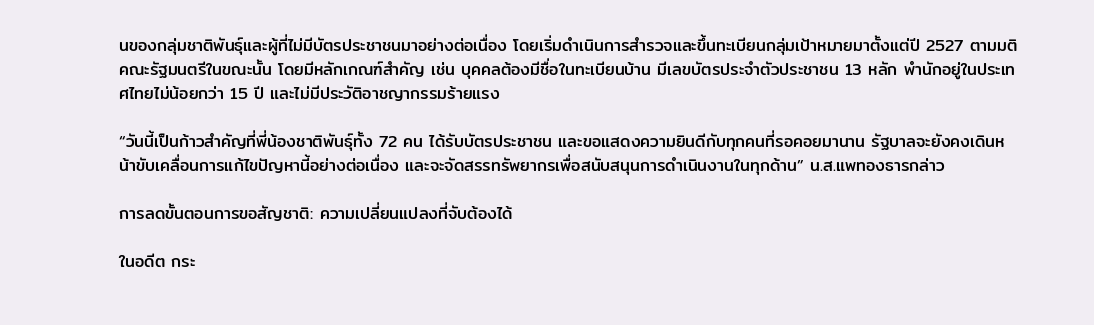นของกลุ่มชาติพันธุ์และผู้ที่ไม่มีบัตรประชาชนมาอย่างต่อเนื่อง โดยเริ่มดำเนินการสำรวจและขึ้นทะเบียนกลุ่มเป้าหมายมาตั้งแต่ปี 2527 ตามมติคณะรัฐมนตรีในขณะนั้น โดยมีหลักเกณฑ์สำคัญ เช่น บุคคลต้องมีชื่อในทะเบียนบ้าน มีเลขบัตรประจำตัวประชาชน 13 หลัก พำนักอยู่ในประเทศไทยไม่น้อยกว่า 15 ปี และไม่มีประวัติอาชญากรรมร้ายแรง

“วันนี้เป็นก้าวสำคัญที่พี่น้องชาติพันธุ์ทั้ง 72 คน ได้รับบัตรประชาชน และขอแสดงความยินดีกับทุกคนที่รอคอยมานาน รัฐบาลจะยังคงเดินหน้าขับเคลื่อนการแก้ไขปัญหานี้อย่างต่อเนื่อง และจะจัดสรรทรัพยากรเพื่อสนับสนุนการดำเนินงานในทุกด้าน” น.ส.แพทองธารกล่าว

การลดขั้นตอนการขอสัญชาติ: ความเปลี่ยนแปลงที่จับต้องได้

ในอดีต กระ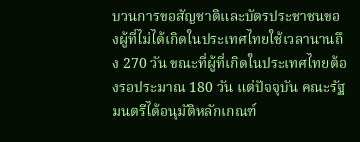บวนการขอสัญชาติและบัตรประชาชนของผู้ที่ไม่ได้เกิดในประเทศไทยใช้เวลานานถึง 270 วัน ขณะที่ผู้ที่เกิดในประเทศไทยต้องรอประมาณ 180 วัน แต่ปัจจุบัน คณะรัฐมนตรีได้อนุมัติหลักเกณฑ์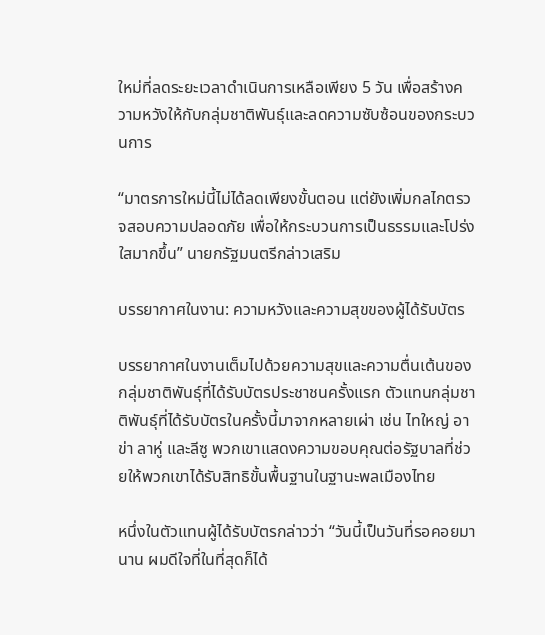ใหม่ที่ลดระยะเวลาดำเนินการเหลือเพียง 5 วัน เพื่อสร้างความหวังให้กับกลุ่มชาติพันธุ์และลดความซับซ้อนของกระบวนการ

“มาตรการใหม่นี้ไม่ได้ลดเพียงขั้นตอน แต่ยังเพิ่มกลไกตรวจสอบความปลอดภัย เพื่อให้กระบวนการเป็นธรรมและโปร่งใสมากขึ้น” นายกรัฐมนตรีกล่าวเสริม

บรรยากาศในงาน: ความหวังและความสุขของผู้ได้รับบัตร

บรรยากาศในงานเต็มไปด้วยความสุขและความตื่นเต้นของกลุ่มชาติพันธุ์ที่ได้รับบัตรประชาชนครั้งแรก ตัวแทนกลุ่มชาติพันธุ์ที่ได้รับบัตรในครั้งนี้มาจากหลายเผ่า เช่น ไทใหญ่ อาข่า ลาหู่ และลีซู พวกเขาแสดงความขอบคุณต่อรัฐบาลที่ช่วยให้พวกเขาได้รับสิทธิขั้นพื้นฐานในฐานะพลเมืองไทย

หนึ่งในตัวแทนผู้ได้รับบัตรกล่าวว่า “วันนี้เป็นวันที่รอคอยมานาน ผมดีใจที่ในที่สุดก็ได้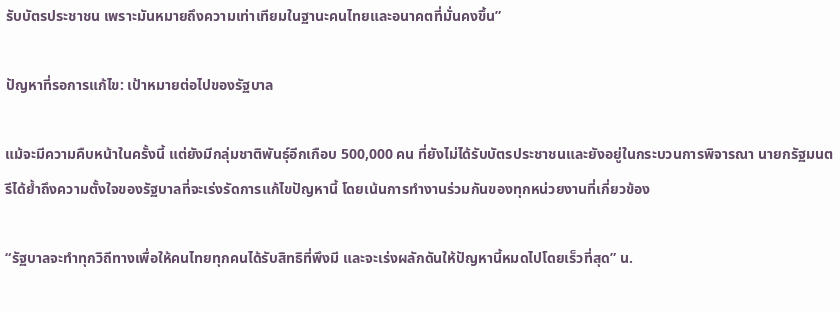รับบัตรประชาชน เพราะมันหมายถึงความเท่าเทียมในฐานะคนไทยและอนาคตที่มั่นคงขึ้น”

ปัญหาที่รอการแก้ไข: เป้าหมายต่อไปของรัฐบาล

แม้จะมีความคืบหน้าในครั้งนี้ แต่ยังมีกลุ่มชาติพันธุ์อีกเกือบ 500,000 คน ที่ยังไม่ได้รับบัตรประชาชนและยังอยู่ในกระบวนการพิจารณา นายกรัฐมนตรีได้ย้ำถึงความตั้งใจของรัฐบาลที่จะเร่งรัดการแก้ไขปัญหานี้ โดยเน้นการทำงานร่วมกันของทุกหน่วยงานที่เกี่ยวข้อง

“รัฐบาลจะทำทุกวิถีทางเพื่อให้คนไทยทุกคนได้รับสิทธิที่พึงมี และจะเร่งผลักดันให้ปัญหานี้หมดไปโดยเร็วที่สุด” น.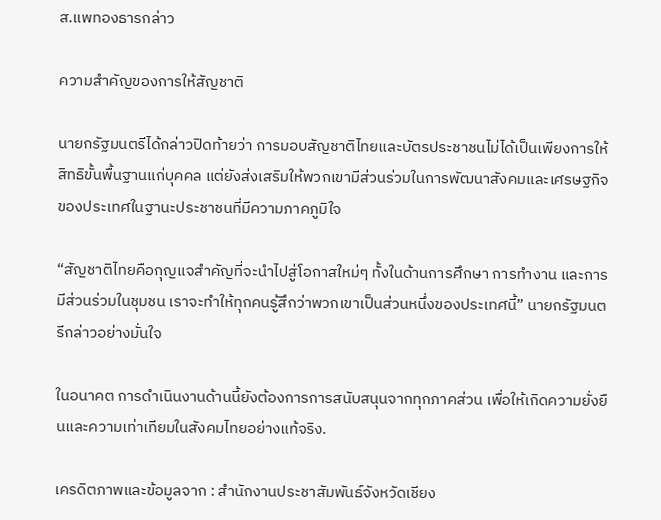ส.แพทองธารกล่าว

ความสำคัญของการให้สัญชาติ

นายกรัฐมนตรีได้กล่าวปิดท้ายว่า การมอบสัญชาติไทยและบัตรประชาชนไม่ได้เป็นเพียงการให้สิทธิขั้นพื้นฐานแก่บุคคล แต่ยังส่งเสริมให้พวกเขามีส่วนร่วมในการพัฒนาสังคมและเศรษฐกิจของประเทศในฐานะประชาชนที่มีความภาคภูมิใจ

“สัญชาติไทยคือกุญแจสำคัญที่จะนำไปสู่โอกาสใหม่ๆ ทั้งในด้านการศึกษา การทำงาน และการมีส่วนร่วมในชุมชน เราจะทำให้ทุกคนรู้สึกว่าพวกเขาเป็นส่วนหนึ่งของประเทศนี้” นายกรัฐมนตรีกล่าวอย่างมั่นใจ

ในอนาคต การดำเนินงานด้านนี้ยังต้องการการสนับสนุนจากทุกภาคส่วน เพื่อให้เกิดความยั่งยืนและความเท่าเทียมในสังคมไทยอย่างแท้จริง.

เครดิตภาพและข้อมูลจาก : สำนักงานประชาสัมพันธ์จังหวัดเชียง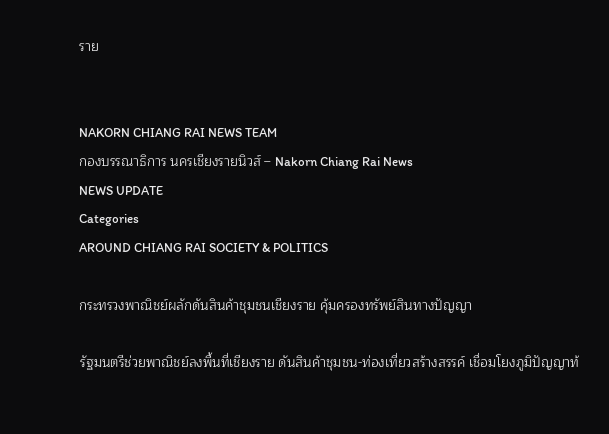ราย


NAKORN CHIANG RAI NEWS TEAM
กองบรรณาธิการ นครเชียงรายนิวส์ – Nakorn Chiang Rai News
NEWS UPDATE
Categories
AROUND CHIANG RAI SOCIETY & POLITICS

กระทรวงพาณิชย์ผลักดันสินค้าชุมชนเชียงราย คุ้มครองทรัพย์สินทางปัญญา

รัฐมนตรีช่วยพาณิชย์ลงพื้นที่เชียงราย ดันสินค้าชุมชน-ท่องเที่ยวสร้างสรรค์ เชื่อมโยงภูมิปัญญาท้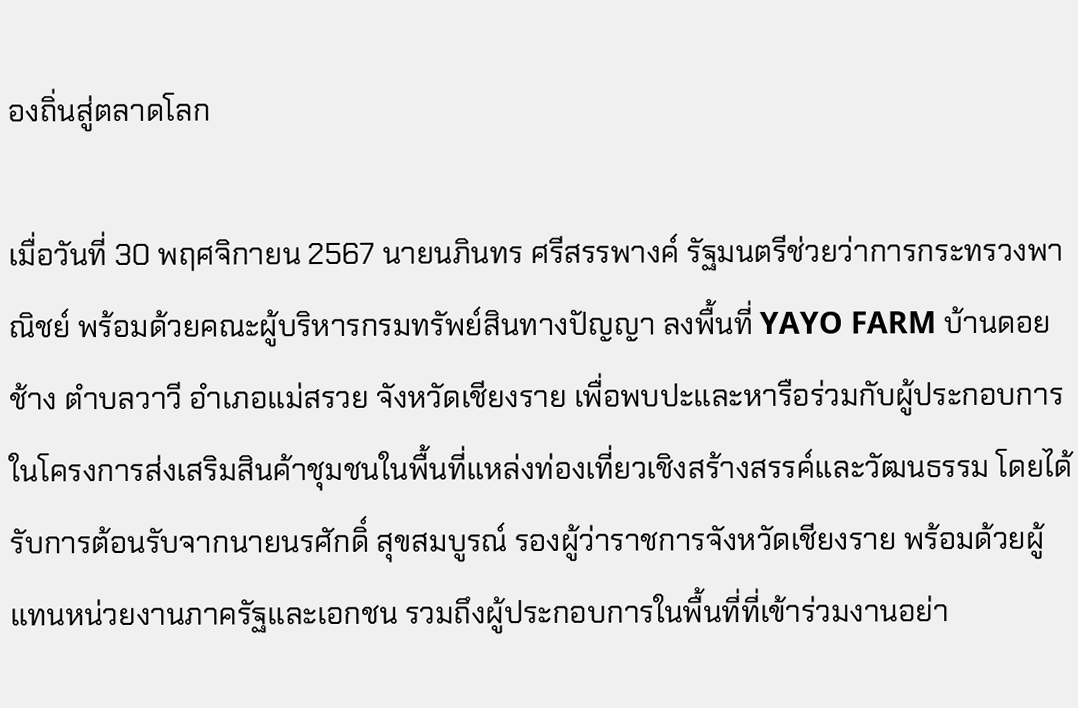องถิ่นสู่ตลาดโลก

เมื่อวันที่ 30 พฤศจิกายน 2567 นายนภินทร ศรีสรรพางค์ รัฐมนตรีช่วยว่าการกระทรวงพาณิชย์ พร้อมด้วยคณะผู้บริหารกรมทรัพย์สินทางปัญญา ลงพื้นที่ YAYO FARM บ้านดอยช้าง ตำบลวาวี อำเภอแม่สรวย จังหวัดเชียงราย เพื่อพบปะและหารือร่วมกับผู้ประกอบการในโครงการส่งเสริมสินค้าชุมชนในพื้นที่แหล่งท่องเที่ยวเชิงสร้างสรรค์และวัฒนธรรม โดยได้รับการต้อนรับจากนายนรศักดิ์ สุขสมบูรณ์ รองผู้ว่าราชการจังหวัดเชียงราย พร้อมด้วยผู้แทนหน่วยงานภาครัฐและเอกชน รวมถึงผู้ประกอบการในพื้นที่ที่เข้าร่วมงานอย่า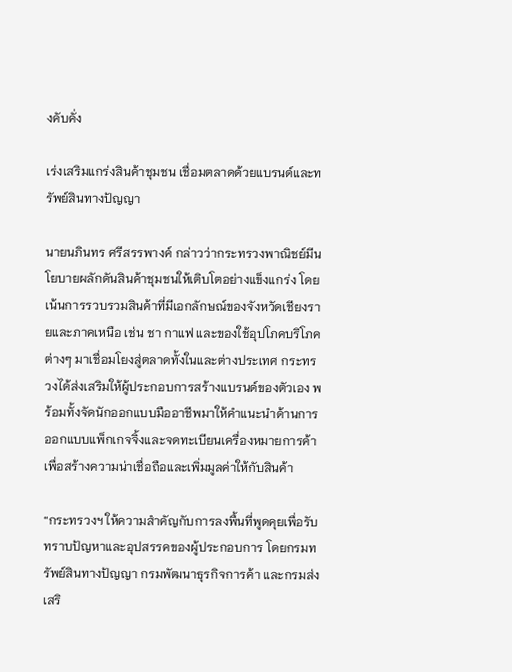งคับคั่ง

เร่งเสริมแกร่งสินค้าชุมชน เชื่อมตลาดด้วยแบรนด์และทรัพย์สินทางปัญญา

นายนภินทร ศรีสรรพางค์ กล่าวว่ากระทรวงพาณิชย์มีนโยบายผลักดันสินค้าชุมชนให้เติบโตอย่างแข็งแกร่ง โดยเน้นการรวบรวมสินค้าที่มีเอกลักษณ์ของจังหวัดเชียงรายและภาคเหนือ เช่น ชา กาแฟ และของใช้อุปโภคบริโภคต่างๆ มาเชื่อมโยงสู่ตลาดทั้งในและต่างประเทศ กระทรวงได้ส่งเสริมให้ผู้ประกอบการสร้างแบรนด์ของตัวเอง พร้อมทั้งจัดนักออกแบบมืออาชีพมาให้คำแนะนำด้านการออกแบบแพ็กเกจจิ้งและจดทะเบียนเครื่องหมายการค้า เพื่อสร้างความน่าเชื่อถือและเพิ่มมูลค่าให้กับสินค้า

“กระทรวงฯ ให้ความสำคัญกับการลงพื้นที่พูดคุยเพื่อรับทราบปัญหาและอุปสรรคของผู้ประกอบการ โดยกรมทรัพย์สินทางปัญญา กรมพัฒนาธุรกิจการค้า และกรมส่งเสริ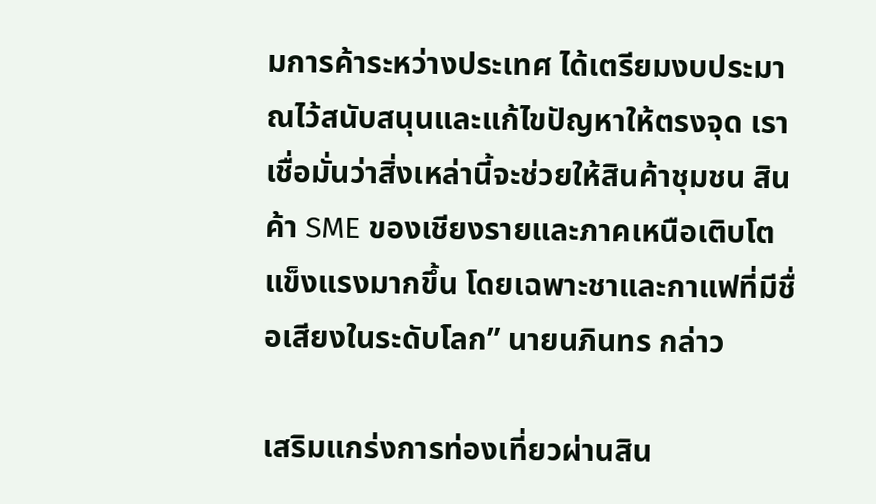มการค้าระหว่างประเทศ ได้เตรียมงบประมาณไว้สนับสนุนและแก้ไขปัญหาให้ตรงจุด เราเชื่อมั่นว่าสิ่งเหล่านี้จะช่วยให้สินค้าชุมชน สินค้า SME ของเชียงรายและภาคเหนือเติบโตแข็งแรงมากขึ้น โดยเฉพาะชาและกาแฟที่มีชื่อเสียงในระดับโลก” นายนภินทร กล่าว

เสริมแกร่งการท่องเที่ยวผ่านสิน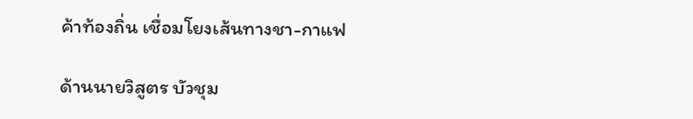ค้าท้องถิ่น เชื่อมโยงเส้นทางชา-กาแฟ

ด้านนายวิสูตร บัวชุม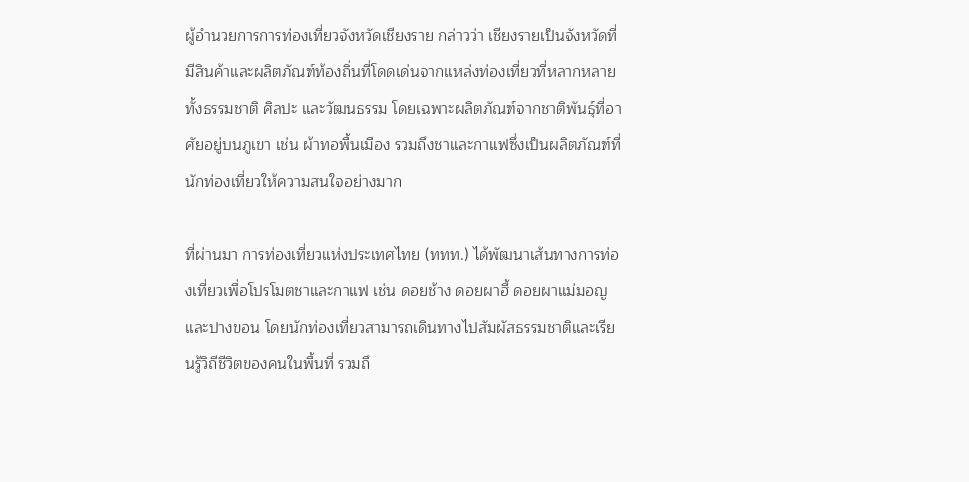ผู้อำนวยการการท่องเที่ยวจังหวัดเชียงราย กล่าวว่า เชียงรายเป็นจังหวัดที่มีสินค้าและผลิตภัณฑ์ท้องถิ่นที่โดดเด่นจากแหล่งท่องเที่ยวที่หลากหลาย ทั้งธรรมชาติ ศิลปะ และวัฒนธรรม โดยเฉพาะผลิตภัณฑ์จากชาติพันธุ์ที่อาศัยอยู่บนภูเขา เช่น ผ้าทอพื้นเมือง รวมถึงชาและกาแฟซึ่งเป็นผลิตภัณฑ์ที่นักท่องเที่ยวให้ความสนใจอย่างมาก

ที่ผ่านมา การท่องเที่ยวแห่งประเทศไทย (ททท.) ได้พัฒนาเส้นทางการท่องเที่ยวเพื่อโปรโมตชาและกาแฟ เช่น ดอยช้าง ดอยผาฮี้ ดอยผาแม่มอญ และปางขอน โดยนักท่องเที่ยวสามารถเดินทางไปสัมผัสธรรมชาติและเรียนรู้วิถีชีวิตของคนในพื้นที่ รวมถึ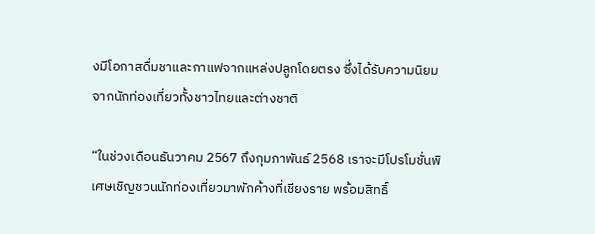งมีโอกาสดื่มชาและกาแฟจากแหล่งปลูกโดยตรง ซึ่งได้รับความนิยมจากนักท่องเที่ยวทั้งชาวไทยและต่างชาติ

“ในช่วงเดือนธันวาคม 2567 ถึงกุมภาพันธ์ 2568 เราจะมีโปรโมชั่นพิเศษเชิญชวนนักท่องเที่ยวมาพักค้างที่เชียงราย พร้อมสิทธิ์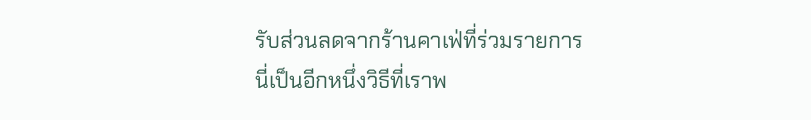รับส่วนลดจากร้านคาเฟ่ที่ร่วมรายการ นี่เป็นอีกหนึ่งวิธีที่เราพ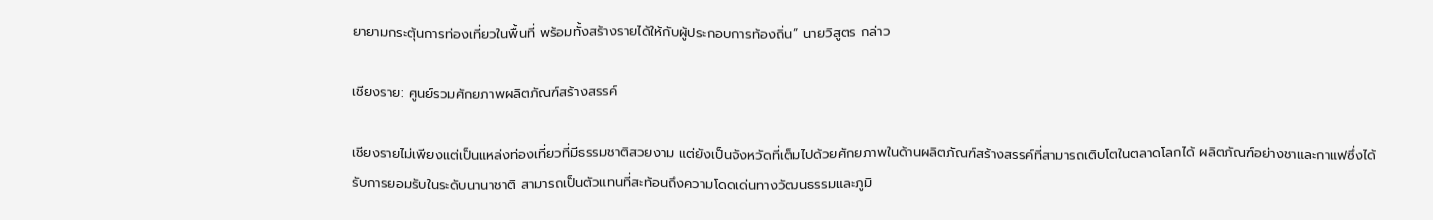ยายามกระตุ้นการท่องเที่ยวในพื้นที่ พร้อมทั้งสร้างรายได้ให้กับผู้ประกอบการท้องถิ่น” นายวิสูตร กล่าว

เชียงราย: ศูนย์รวมศักยภาพผลิตภัณฑ์สร้างสรรค์

เชียงรายไม่เพียงแต่เป็นแหล่งท่องเที่ยวที่มีธรรมชาติสวยงาม แต่ยังเป็นจังหวัดที่เต็มไปด้วยศักยภาพในด้านผลิตภัณฑ์สร้างสรรค์ที่สามารถเติบโตในตลาดโลกได้ ผลิตภัณฑ์อย่างชาและกาแฟซึ่งได้รับการยอมรับในระดับนานาชาติ สามารถเป็นตัวแทนที่สะท้อนถึงความโดดเด่นทางวัฒนธรรมและภูมิ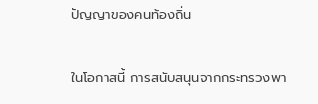ปัญญาของคนท้องถิ่น

ในโอกาสนี้ การสนับสนุนจากกระทรวงพา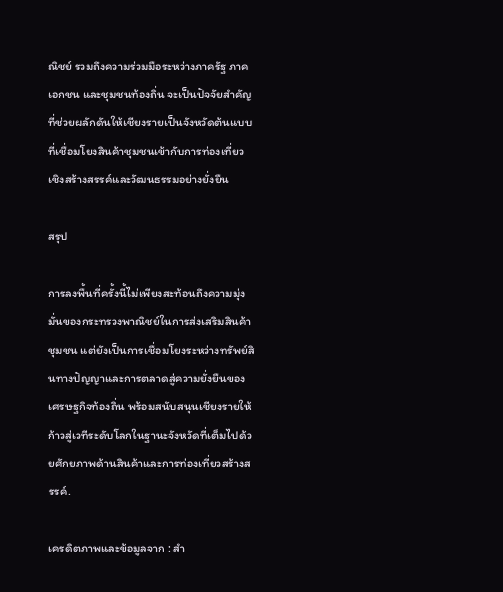ณิชย์ รวมถึงความร่วมมือระหว่างภาครัฐ ภาคเอกชน และชุมชนท้องถิ่น จะเป็นปัจจัยสำคัญที่ช่วยผลักดันให้เชียงรายเป็นจังหวัดต้นแบบที่เชื่อมโยงสินค้าชุมชนเข้ากับการท่องเที่ยวเชิงสร้างสรรค์และวัฒนธรรมอย่างยั่งยืน

สรุป

การลงพื้นที่ครั้งนี้ไม่เพียงสะท้อนถึงความมุ่งมั่นของกระทรวงพาณิชย์ในการส่งเสริมสินค้าชุมชน แต่ยังเป็นการเชื่อมโยงระหว่างทรัพย์สินทางปัญญาและการตลาดสู่ความยั่งยืนของเศรษฐกิจท้องถิ่น พร้อมสนับสนุนเชียงรายให้ก้าวสู่เวทีระดับโลกในฐานะจังหวัดที่เต็มไปด้วยศักยภาพด้านสินค้าและการท่องเที่ยวสร้างสรรค์.

เครดิตภาพและข้อมูลจาก : สำ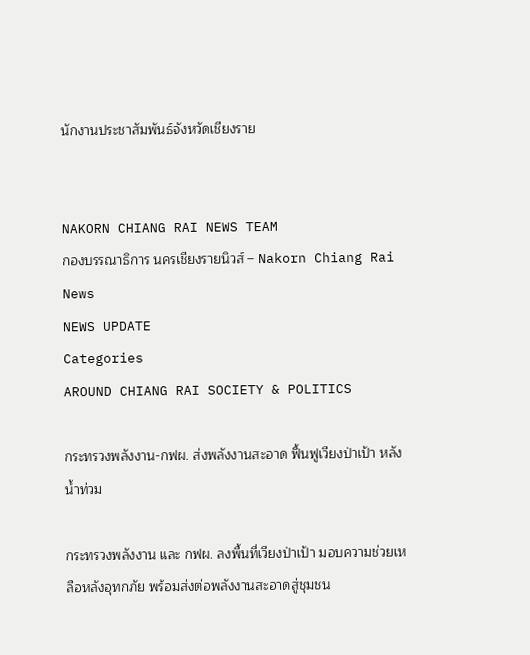นักงานประชาสัมพันธ์จังหวัดเชียงราย


NAKORN CHIANG RAI NEWS TEAM
กองบรรณาธิการ นครเชียงรายนิวส์ – Nakorn Chiang Rai News
NEWS UPDATE
Categories
AROUND CHIANG RAI SOCIETY & POLITICS

กระทรวงพลังงาน-กฟผ. ส่งพลังงานสะอาด ฟื้นฟูเวียงป่าเป้า หลังน้ำท่วม

กระทรวงพลังงาน และ กฟผ. ลงพื้นที่เวียงป่าเป้า มอบความช่วยเหลือหลังอุทกภัย พร้อมส่งต่อพลังงานสะอาดสู่ชุมชน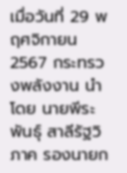เมื่อวันที่ 29 พฤศจิกายน 2567 กระทรวงพลังงาน นำโดย นายพีระพันธุ์ สาลีรัฐวิภาค รองนายก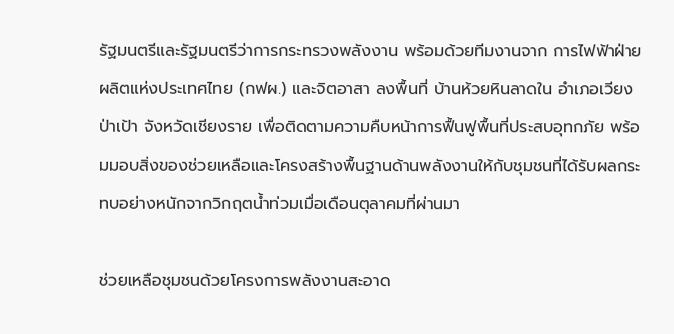รัฐมนตรีและรัฐมนตรีว่าการกระทรวงพลังงาน พร้อมด้วยทีมงานจาก การไฟฟ้าฝ่ายผลิตแห่งประเทศไทย (กฟผ.) และจิตอาสา ลงพื้นที่ บ้านห้วยหินลาดใน อำเภอเวียงป่าเป้า จังหวัดเชียงราย เพื่อติดตามความคืบหน้าการฟื้นฟูพื้นที่ประสบอุทกภัย พร้อมมอบสิ่งของช่วยเหลือและโครงสร้างพื้นฐานด้านพลังงานให้กับชุมชนที่ได้รับผลกระทบอย่างหนักจากวิกฤตน้ำท่วมเมื่อเดือนตุลาคมที่ผ่านมา

ช่วยเหลือชุมชนด้วยโครงการพลังงานสะอาด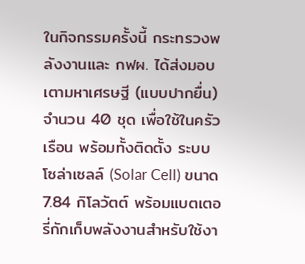ในกิจกรรมครั้งนี้ กระทรวงพลังงานและ กฟผ. ได้ส่งมอบ เตามหาเศรษฐี (แบบปากยื่น) จำนวน 40 ชุด เพื่อใช้ในครัวเรือน พร้อมทั้งติดตั้ง ระบบโซล่าเซลล์ (Solar Cell) ขนาด 7.84 กิโลวัตต์ พร้อมแบตเตอรี่กักเก็บพลังงานสำหรับใช้งา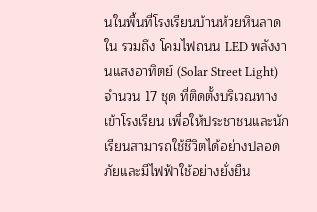นในพื้นที่โรงเรียนบ้านห้วยหินลาดใน รวมถึง โคมไฟถนน LED พลังงานแสงอาทิตย์ (Solar Street Light) จำนวน 17 ชุด ที่ติดตั้งบริเวณทางเข้าโรงเรียน เพื่อให้ประชาชนและนักเรียนสามารถใช้ชีวิตได้อย่างปลอดภัยและมีไฟฟ้าใช้อย่างยั่งยืน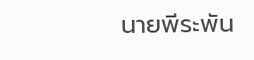นายพีระพัน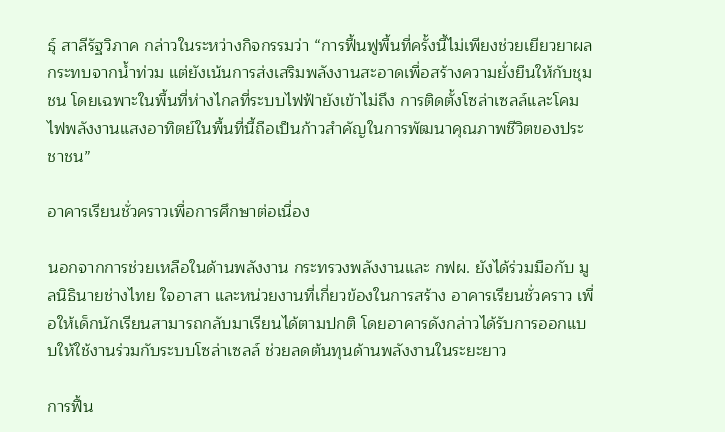ธุ์ สาลีรัฐวิภาค กล่าวในระหว่างกิจกรรมว่า “การฟื้นฟูพื้นที่ครั้งนี้ไม่เพียงช่วยเยียวยาผลกระทบจากน้ำท่วม แต่ยังเน้นการส่งเสริมพลังงานสะอาดเพื่อสร้างความยั่งยืนให้กับชุมชน โดยเฉพาะในพื้นที่ห่างไกลที่ระบบไฟฟ้ายังเข้าไม่ถึง การติดตั้งโซล่าเซลล์และโคมไฟพลังงานแสงอาทิตย์ในพื้นที่นี้ถือเป็นก้าวสำคัญในการพัฒนาคุณภาพชีวิตของประชาชน”

อาคารเรียนชั่วคราวเพื่อการศึกษาต่อเนื่อง

นอกจากการช่วยเหลือในด้านพลังงาน กระทรวงพลังงานและ กฟผ. ยังได้ร่วมมือกับ มูลนิธินายช่างไทย ใจอาสา และหน่วยงานที่เกี่ยวข้องในการสร้าง อาคารเรียนชั่วคราว เพื่อให้เด็กนักเรียนสามารถกลับมาเรียนได้ตามปกติ โดยอาคารดังกล่าวได้รับการออกแบบให้ใช้งานร่วมกับระบบโซล่าเซลล์ ช่วยลดต้นทุนด้านพลังงานในระยะยาว

การฟื้น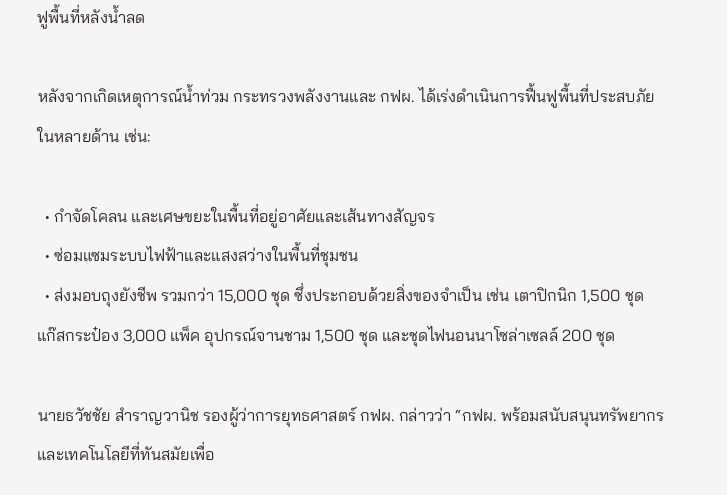ฟูพื้นที่หลังน้ำลด

หลังจากเกิดเหตุการณ์น้ำท่วม กระทรวงพลังงานและ กฟผ. ได้เร่งดำเนินการฟื้นฟูพื้นที่ประสบภัยในหลายด้าน เช่น:

  • กำจัดโคลน และเศษขยะในพื้นที่อยู่อาศัยและเส้นทางสัญจร
  • ซ่อมแซมระบบไฟฟ้าและแสงสว่างในพื้นที่ชุมชน
  • ส่งมอบถุงยังชีพ รวมกว่า 15,000 ชุด ซึ่งประกอบด้วยสิ่งของจำเป็น เช่น เตาปิกนิก 1,500 ชุด แก๊สกระป๋อง 3,000 แพ็ค อุปกรณ์จานชาม 1,500 ชุด และชุดไฟนอนนาโซล่าเซลล์ 200 ชุด

นายธวัชชัย สำราญวานิช รองผู้ว่าการยุทธศาสตร์ กฟผ. กล่าวว่า “กฟผ. พร้อมสนับสนุนทรัพยากรและเทคโนโลยีที่ทันสมัยเพื่อ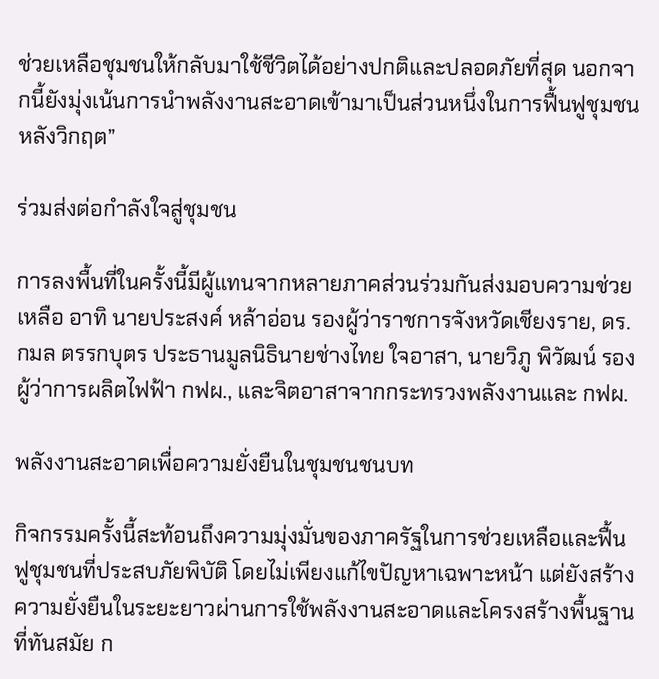ช่วยเหลือชุมชนให้กลับมาใช้ชีวิตได้อย่างปกติและปลอดภัยที่สุด นอกจากนี้ยังมุ่งเน้นการนำพลังงานสะอาดเข้ามาเป็นส่วนหนึ่งในการฟื้นฟูชุมชนหลังวิกฤต”

ร่วมส่งต่อกำลังใจสู่ชุมชน

การลงพื้นที่ในครั้งนี้มีผู้แทนจากหลายภาคส่วนร่วมกันส่งมอบความช่วยเหลือ อาทิ นายประสงค์ หล้าอ่อน รองผู้ว่าราชการจังหวัดเชียงราย, ดร.กมล ตรรกบุตร ประธานมูลนิธินายช่างไทย ใจอาสา, นายวิภู พิวัฒน์ รองผู้ว่าการผลิตไฟฟ้า กฟผ., และจิตอาสาจากกระทรวงพลังงานและ กฟผ.

พลังงานสะอาดเพื่อความยั่งยืนในชุมชนชนบท

กิจกรรมครั้งนี้สะท้อนถึงความมุ่งมั่นของภาครัฐในการช่วยเหลือและฟื้นฟูชุมชนที่ประสบภัยพิบัติ โดยไม่เพียงแก้ไขปัญหาเฉพาะหน้า แต่ยังสร้างความยั่งยืนในระยะยาวผ่านการใช้พลังงานสะอาดและโครงสร้างพื้นฐานที่ทันสมัย ก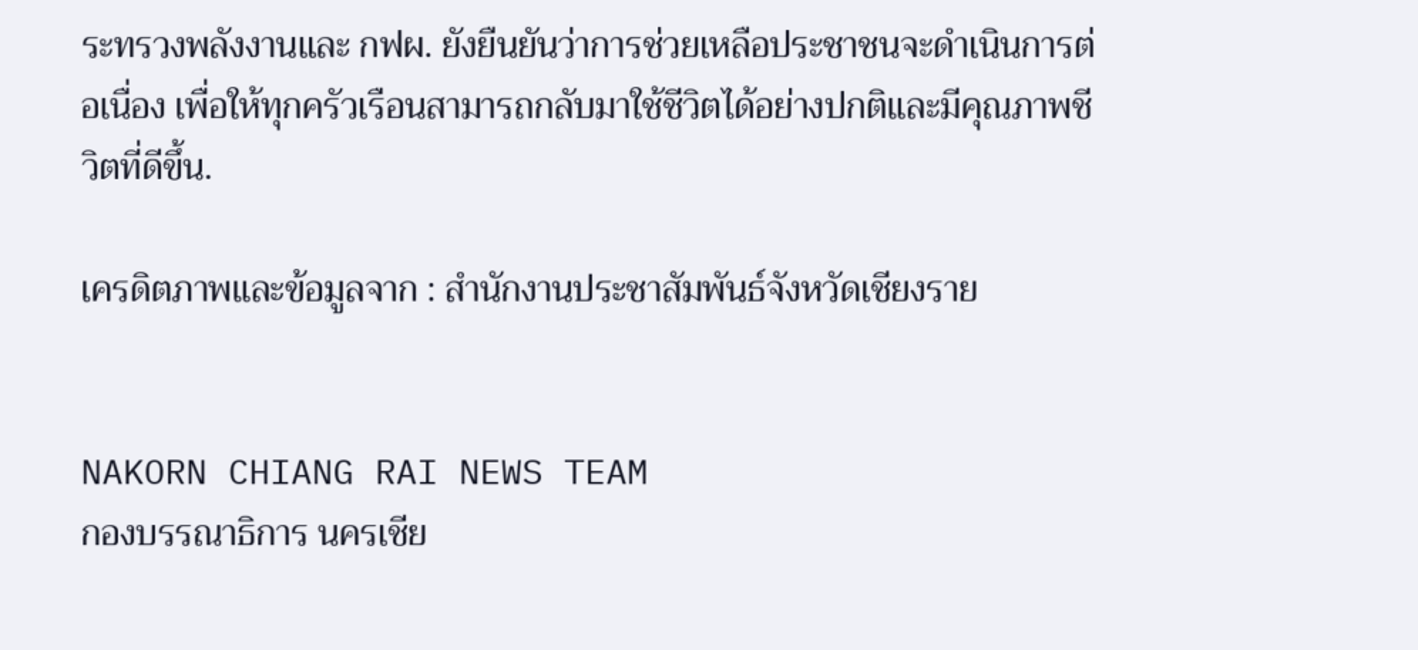ระทรวงพลังงานและ กฟผ. ยังยืนยันว่าการช่วยเหลือประชาชนจะดำเนินการต่อเนื่อง เพื่อให้ทุกครัวเรือนสามารถกลับมาใช้ชีวิตได้อย่างปกติและมีคุณภาพชีวิตที่ดีขึ้น.

เครดิตภาพและข้อมูลจาก : สำนักงานประชาสัมพันธ์จังหวัดเชียงราย


NAKORN CHIANG RAI NEWS TEAM
กองบรรณาธิการ นครเชีย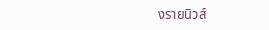งรายนิวส์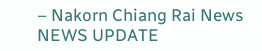– Nakorn Chiang Rai News
NEWS UPDATE